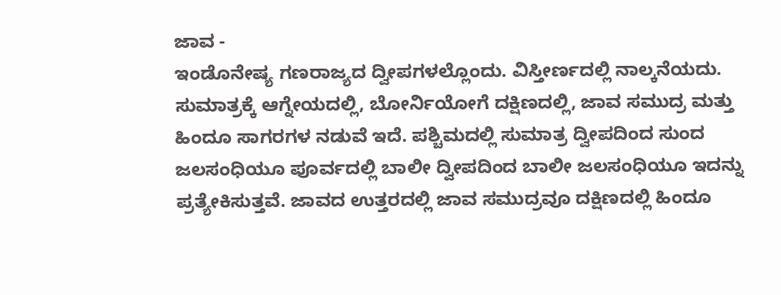ಜಾವ -
ಇಂಡೊನೇಷ್ಯ ಗಣರಾಜ್ಯದ ದ್ವೀಪಗಳಲ್ಲೊಂದು. ವಿಸ್ತೀರ್ಣದಲ್ಲಿ ನಾಲ್ಕನೆಯದು. ಸುಮಾತ್ರಕ್ಕೆ ಆಗ್ನೇಯದಲ್ಲಿ, ಬೋರ್ನಿಯೋಗೆ ದಕ್ಷಿಣದಲ್ಲಿ, ಜಾವ ಸಮುದ್ರ ಮತ್ತು ಹಿಂದೂ ಸಾಗರಗಳ ನಡುವೆ ಇದೆ. ಪಶ್ಚಿಮದಲ್ಲಿ ಸುಮಾತ್ರ ದ್ವೀಪದಿಂದ ಸುಂದ ಜಲಸಂಧಿಯೂ ಪೂರ್ವದಲ್ಲಿ ಬಾಲೀ ದ್ವೀಪದಿಂದ ಬಾಲೀ ಜಲಸಂಧಿಯೂ ಇದನ್ನು ಪ್ರತ್ಯೇಕಿಸುತ್ತವೆ. ಜಾವದ ಉತ್ತರದಲ್ಲಿ ಜಾವ ಸಮುದ್ರವೂ ದಕ್ಷಿಣದಲ್ಲಿ ಹಿಂದೂ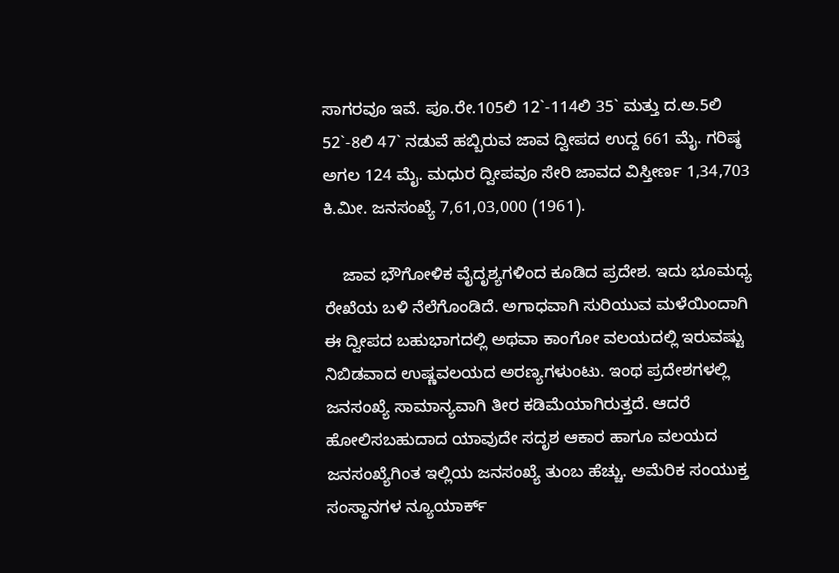ಸಾಗರವೂ ಇವೆ. ಪೂ.ರೇ.105ಲಿ 12`-114ಲಿ 35` ಮತ್ತು ದ.ಅ.5ಲಿ 52`-8ಲಿ 47` ನಡುವೆ ಹಬ್ಬಿರುವ ಜಾವ ದ್ವೀಪದ ಉದ್ದ 661 ಮೈ. ಗರಿಷ್ಠ ಅಗಲ 124 ಮೈ. ಮಧುರ ದ್ವೀಪವೂ ಸೇರಿ ಜಾವದ ವಿಸ್ತೀರ್ಣ 1,34,703 ಕಿ.ಮೀ. ಜನಸಂಖ್ಯೆ 7,61,03,000 (1961).

    ಜಾವ ಭೌಗೋಳಿಕ ವೈದೃಶ್ಯಗಳಿಂದ ಕೂಡಿದ ಪ್ರದೇಶ. ಇದು ಭೂಮಧ್ಯ ರೇಖೆಯ ಬಳಿ ನೆಲೆಗೊಂಡಿದೆ. ಅಗಾಧವಾಗಿ ಸುರಿಯುವ ಮಳೆಯಿಂದಾಗಿ ಈ ದ್ವೀಪದ ಬಹುಭಾಗದಲ್ಲಿ ಅಥವಾ ಕಾಂಗೋ ವಲಯದಲ್ಲಿ ಇರುವಷ್ಟು ನಿಬಿಡವಾದ ಉಷ್ಣವಲಯದ ಅರಣ್ಯಗಳುಂಟು. ಇಂಥ ಪ್ರದೇಶಗಳಲ್ಲಿ ಜನಸಂಖ್ಯೆ ಸಾಮಾನ್ಯವಾಗಿ ತೀರ ಕಡಿಮೆಯಾಗಿರುತ್ತದೆ. ಆದರೆ ಹೋಲಿಸಬಹುದಾದ ಯಾವುದೇ ಸದೃಶ ಆಕಾರ ಹಾಗೂ ವಲಯದ ಜನಸಂಖ್ಯೆಗಿಂತ ಇಲ್ಲಿಯ ಜನಸಂಖ್ಯೆ ತುಂಬ ಹೆಚ್ಚು. ಅಮೆರಿಕ ಸಂಯುಕ್ತ ಸಂಸ್ಥಾನಗಳ ನ್ಯೂಯಾರ್ಕ್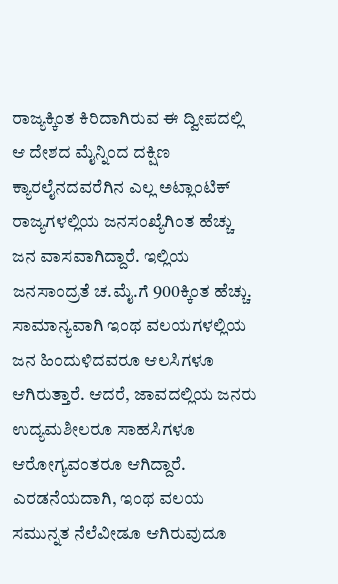ರಾಜ್ಯಕ್ಕಿಂತ ಕಿರಿದಾಗಿರುವ ಈ ದ್ವೀಪದಲ್ಲಿ ಆ ದೇಶದ ಮೈನ್ನಿಂದ ದಕ್ಷಿಣ ಕ್ಯಾರಲೈನದವರೆಗಿನ ಎಲ್ಲ ಅಟ್ಲಾಂಟಿಕ್ ರಾಜ್ಯಗಳಲ್ಲಿಯ ಜನಸಂಖ್ಯೆಗಿಂತ ಹೆಚ್ಚು ಜನ ವಾಸವಾಗಿದ್ದಾರೆ. ಇಲ್ಲಿಯ ಜನಸಾಂದ್ರತೆ ಚ.ಮೈ.ಗೆ 900ಕ್ಕಿಂತ ಹೆಚ್ಚು. ಸಾಮಾನ್ಯವಾಗಿ ಇಂಥ ವಲಯಗಳಲ್ಲಿಯ ಜನ ಹಿಂದುಳಿದವರೂ ಆಲಸಿಗಳೂ ಆಗಿರುತ್ತಾರೆ. ಆದರೆ, ಜಾವದಲ್ಲಿಯ ಜನರು ಉದ್ಯಮಶೀಲರೂ ಸಾಹಸಿಗಳೂ ಆರೋಗ್ಯವಂತರೂ ಆಗಿದ್ದಾರೆ. ಎರಡನೆಯದಾಗಿ, ಇಂಥ ವಲಯ ಸಮುನ್ನತ ನೆಲೆವೀಡೂ ಆಗಿರುವುದೂ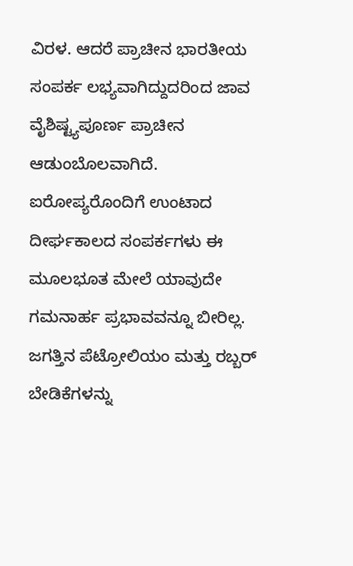ವಿರಳ. ಆದರೆ ಪ್ರಾಚೀನ ಭಾರತೀಯ ಸಂಪರ್ಕ ಲಭ್ಯವಾಗಿದ್ದುದರಿಂದ ಜಾವ ವೈಶಿಷ್ಟ್ಯಪೂರ್ಣ ಪ್ರಾಚೀನ ಆಡುಂಬೊಲವಾಗಿದೆ. ಐರೋಪ್ಯರೊಂದಿಗೆ ಉಂಟಾದ ದೀರ್ಘಕಾಲದ ಸಂಪರ್ಕಗಳು ಈ ಮೂಲಭೂತ ಮೇಲೆ ಯಾವುದೇ ಗಮನಾರ್ಹ ಪ್ರಭಾವವನ್ನೂ ಬೀರಿಲ್ಲ. ಜಗತ್ತಿನ ಪೆಟ್ರೋಲಿಯಂ ಮತ್ತು ರಬ್ಬರ್ ಬೇಡಿಕೆಗಳನ್ನು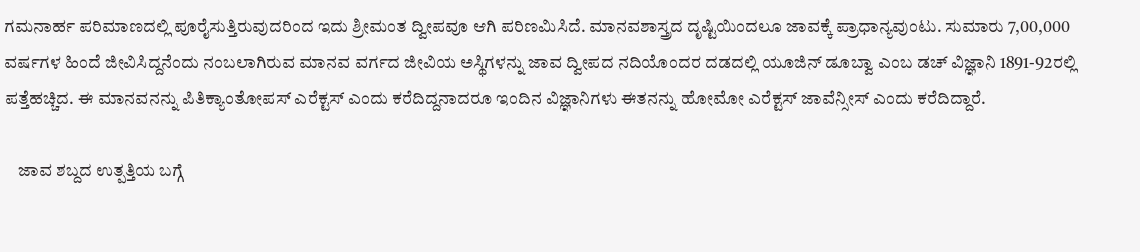ಗಮನಾರ್ಹ ಪರಿಮಾಣದಲ್ಲಿ ಪೂರೈಸುತ್ತಿರುವುದರಿಂದ ಇದು ಶ್ರೀಮಂತ ದ್ವೀಪವೂ ಆಗಿ ಪರಿಣಮಿಸಿದೆ. ಮಾನವಶಾಸ್ತ್ರದ ದೃಷ್ಟಿಯಿಂದಲೂ ಜಾವಕ್ಕೆ ಪ್ರಾಧಾನ್ಯವುಂಟು. ಸುಮಾರು 7,00,000 ವರ್ಷಗಳ ಹಿಂದೆ ಜೀವಿಸಿದ್ದನೆಂದು ನಂಬಲಾಗಿರುವ ಮಾನವ ವರ್ಗದ ಜೀವಿಯ ಅಸ್ಥಿಗಳನ್ನು ಜಾವ ದ್ವೀಪದ ನದಿಯೊಂದರ ದಡದಲ್ಲಿ ಯೂಜಿನ್ ಡೂಬ್ವಾ ಎಂಬ ಡಚ್ ವಿಜ್ಞಾನಿ 1891-92ರಲ್ಲಿ ಪತ್ತೆಹಚ್ಚಿದ. ಈ ಮಾನವನನ್ನು ಪಿತಿಕ್ಯಾಂತೋಪಸ್ ಎರೆಕ್ಟಸ್ ಎಂದು ಕರೆದಿದ್ದನಾದರೂ ಇಂದಿನ ವಿಜ್ಞಾನಿಗಳು ಈತನನ್ನು ಹೋಮೋ ಎರೆಕ್ಟಸ್ ಜಾವೆನ್ಸೀಸ್ ಎಂದು ಕರೆದಿದ್ದಾರೆ.

    ಜಾವ ಶಬ್ದದ ಉತ್ಪತ್ತಿಯ ಬಗ್ಗೆ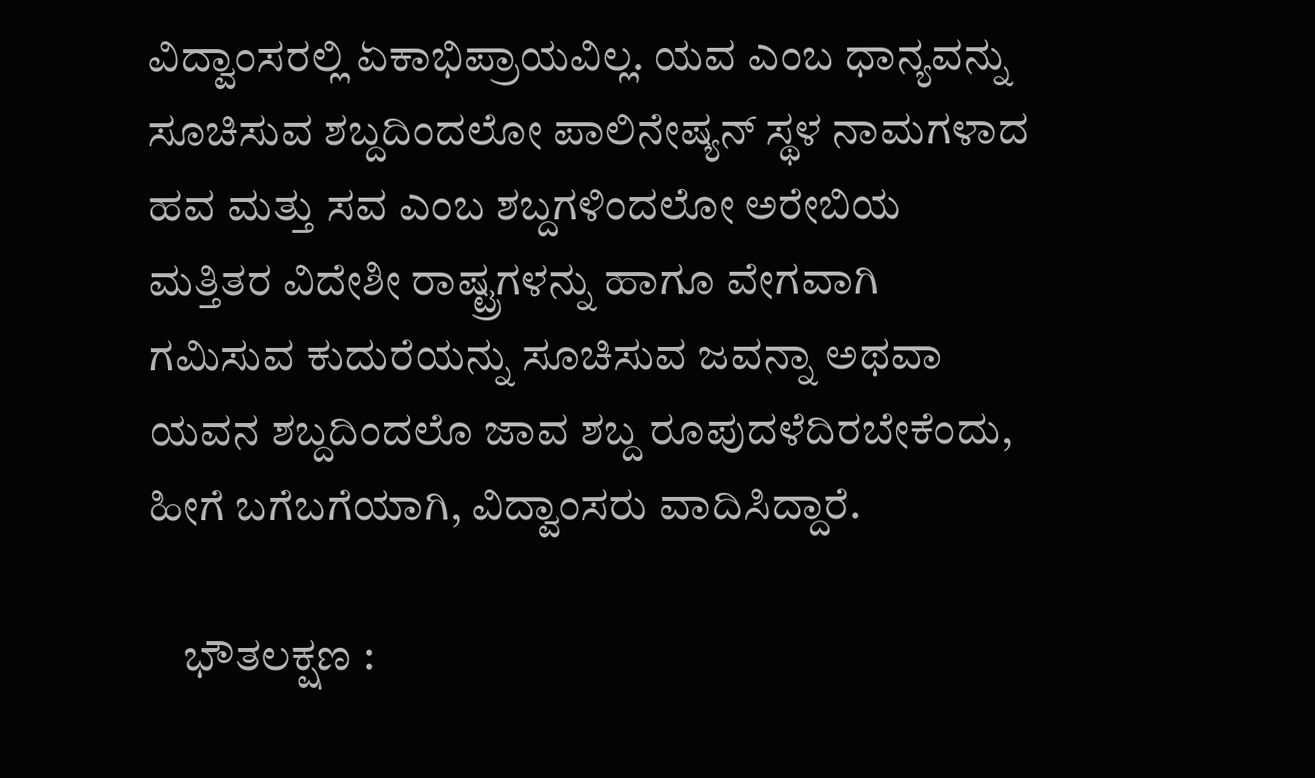ವಿದ್ವಾಂಸರಲ್ಲಿ ಏಕಾಭಿಪ್ರಾಯವಿಲ್ಲ. ಯವ ಎಂಬ ಧಾನ್ಯವನ್ನು ಸೂಚಿಸುವ ಶಬ್ದದಿಂದಲೋ ಪಾಲಿನೇಷ್ಯನ್ ಸ್ಥಳ ನಾಮಗಳಾದ ಹವ ಮತ್ತು ಸವ ಎಂಬ ಶಬ್ದಗಳಿಂದಲೋ ಅರೇಬಿಯ ಮತ್ತಿತರ ವಿದೇಶೀ ರಾಷ್ಟ್ರಗಳನ್ನು ಹಾಗೂ ವೇಗವಾಗಿ ಗಮಿಸುವ ಕುದುರೆಯನ್ನು ಸೂಚಿಸುವ ಜವನ್ನಾ ಅಥವಾ ಯವನ ಶಬ್ದದಿಂದಲೊ ಜಾವ ಶಬ್ದ ರೂಪುದಳೆದಿರಬೇಕೆಂದು, ಹೀಗೆ ಬಗೆಬಗೆಯಾಗಿ, ವಿದ್ವಾಂಸರು ವಾದಿಸಿದ್ದಾರೆ.

    ಭೌತಲಕ್ಷಣ :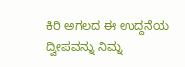ಕಿರಿ ಅಗಲದ ಈ ಉದ್ದನೆಯ ದ್ವೀಪವನ್ನು ನಿಮ್ನ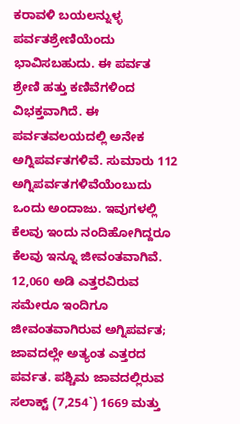ಕರಾವಳಿ ಬಯಲನ್ನುಳ್ಳ ಪರ್ವತಶ್ರೇಣಿಯೆಂದು ಭಾವಿಸಬಹುದು. ಈ ಪರ್ವತ ಶ್ರೇಣಿ ಹತ್ತು ಕಣಿವೆಗಳಿಂದ ವಿಭಕ್ತವಾಗಿದೆ. ಈ ಪರ್ವತವಲಯದಲ್ಲಿ ಅನೇಕ ಅಗ್ನಿಪರ್ವತಗಳಿವೆ. ಸುಮಾರು 112 ಅಗ್ನಿಪರ್ವತಗಳಿವೆಯೆಂಬುದು ಒಂದು ಅಂದಾಜು. ಇವುಗಳಲ್ಲಿ ಕೆಲವು ಇಂದು ನಂದಿಹೋಗಿದ್ದರೂ ಕೆಲವು ಇನ್ನೂ ಜೀವಂತವಾಗಿವೆ. 12,060 ಅಡಿ ಎತ್ತರವಿರುವ ಸಮೇರೂ ಇಂದಿಗೂ ಜೀವಂತವಾಗಿರುವ ಅಗ್ನಿಪರ್ವತ; ಜಾವದಲ್ಲೇ ಅತ್ಯಂತ ಎತ್ತರದ ಪರ್ವತ. ಪಶ್ಚಿಮ ಜಾವದಲ್ಲಿರುವ ಸಲಾಕ್ಟ್ (7,254`) 1669 ಮತ್ತು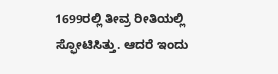1699ರಲ್ಲಿ ತೀವ್ರ ರೀತಿಯಲ್ಲಿ ಸ್ಫೋಟಿಸಿತ್ತು. ಆದರೆ ಇಂದು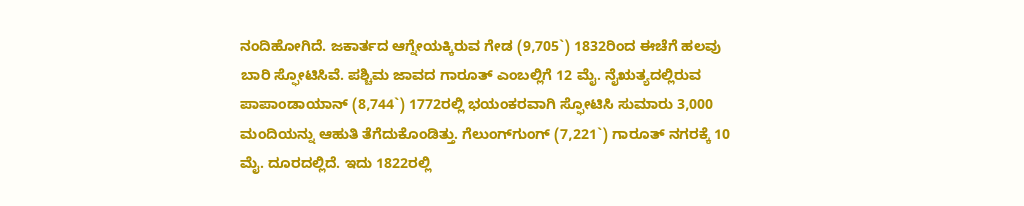ನಂದಿಹೋಗಿದೆ. ಜಕಾರ್ತದ ಆಗ್ನೇಯಕ್ಕಿರುವ ಗೇಡ (9,705`) 1832ರಿಂದ ಈಚೆಗೆ ಹಲವು ಬಾರಿ ಸ್ಫೋಟಿಸಿವೆ. ಪಶ್ಚಿಮ ಜಾವದ ಗಾರೂತ್ ಎಂಬಲ್ಲಿಗೆ 12 ಮೈ. ನೈಋತ್ಯದಲ್ಲಿರುವ ಪಾಪಾಂಡಾಯಾನ್ (8,744`) 1772ರಲ್ಲಿ ಭಯಂಕರವಾಗಿ ಸ್ಫೋಟಿಸಿ ಸುಮಾರು 3,000 ಮಂದಿಯನ್ನು ಆಹುತಿ ತೆಗೆದುಕೊಂಡಿತ್ತು. ಗೆಲುಂಗ್‍ಗುಂಗ್ (7,221`) ಗಾರೂತ್ ನಗರಕ್ಕೆ 10 ಮೈ. ದೂರದಲ್ಲಿದೆ. ಇದು 1822ರಲ್ಲಿ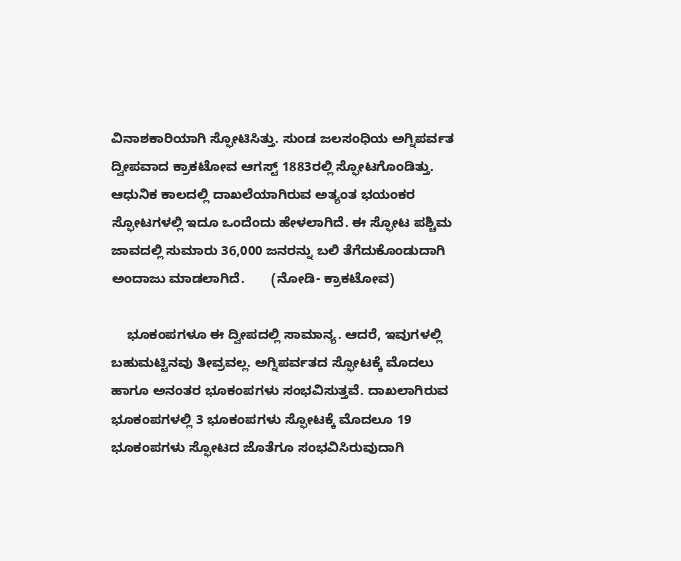ವಿನಾಶಕಾರಿಯಾಗಿ ಸ್ಫೋಟಿಸಿತ್ತು. ಸುಂಡ ಜಲಸಂಧಿಯ ಅಗ್ನಿಪರ್ವತ ದ್ವೀಪವಾದ ಕ್ರಾಕಟೋವ ಆಗಸ್ಟ್ 1883ರಲ್ಲಿ ಸ್ಫೋಟಗೊಂಡಿತ್ತು. ಆಧುನಿಕ ಕಾಲದಲ್ಲಿ ದಾಖಲೆಯಾಗಿರುವ ಅತ್ಯಂತ ಭಯಂಕರ ಸ್ಫೋಟಗಳಲ್ಲಿ ಇದೂ ಒಂದೆಂದು ಹೇಳಲಾಗಿದೆ. ಈ ಸ್ಫೋಟ ಪಶ್ಚಿಮ ಜಾವದಲ್ಲಿ ಸುಮಾರು 36,000 ಜನರನ್ನು ಬಲಿ ತೆಗೆದುಕೊಂಡುದಾಗಿ ಅಂದಾಜು ಮಾಡಲಾಗಿದೆ.       (ನೋಡಿ- ಕ್ರಾಕಟೋವ)

    ಭೂಕಂಪಗಳೂ ಈ ದ್ವೀಪದಲ್ಲಿ ಸಾಮಾನ್ಯ. ಆದರೆ, ಇವುಗಳಲ್ಲಿ ಬಹುಮಟ್ಟಿನವು ತೀವ್ರವಲ್ಲ. ಅಗ್ನಿಪರ್ವತದ ಸ್ಫೋಟಕ್ಕೆ ಮೊದಲು ಹಾಗೂ ಅನಂತರ ಭೂಕಂಪಗಳು ಸಂಭವಿಸುತ್ತವೆ. ದಾಖಲಾಗಿರುವ ಭೂಕಂಪಗಳಲ್ಲಿ 3 ಭೂಕಂಪಗಳು ಸ್ಫೋಟಕ್ಕೆ ಮೊದಲೂ 19 ಭೂಕಂಪಗಳು ಸ್ಫೋಟದ ಜೊತೆಗೂ ಸಂಭವಿಸಿರುವುದಾಗಿ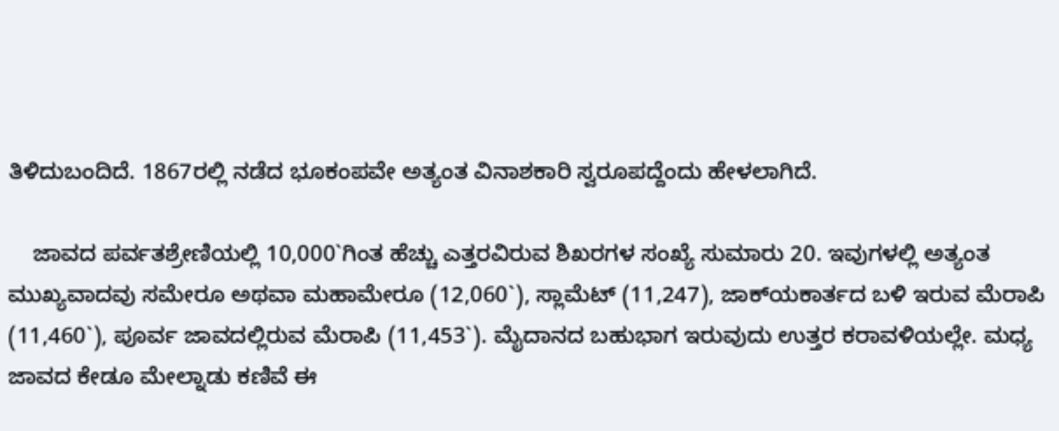ತಿಳಿದುಬಂದಿದೆ. 1867ರಲ್ಲಿ ನಡೆದ ಭೂಕಂಪವೇ ಅತ್ಯಂತ ವಿನಾಶಕಾರಿ ಸ್ವರೂಪದ್ದೆಂದು ಹೇಳಲಾಗಿದೆ.

    ಜಾವದ ಪರ್ವತಶ್ರೇಣಿಯಲ್ಲಿ 10,000`ಗಿಂತ ಹೆಚ್ಚು ಎತ್ತರವಿರುವ ಶಿಖರಗಳ ಸಂಖ್ಯೆ ಸುಮಾರು 20. ಇವುಗಳಲ್ಲಿ ಅತ್ಯಂತ ಮುಖ್ಯವಾದವು ಸಮೇರೂ ಅಥವಾ ಮಹಾಮೇರೂ (12,060`), ಸ್ಲಾಮೆಟ್ (11,247), ಜಾಕ್‍ಯಕಾರ್ತದ ಬಳಿ ಇರುವ ಮೆರಾಪಿ (11,460`), ಪೂರ್ವ ಜಾವದಲ್ಲಿರುವ ಮೆರಾಪಿ (11,453`). ಮೈದಾನದ ಬಹುಭಾಗ ಇರುವುದು ಉತ್ತರ ಕರಾವಳಿಯಲ್ಲೇ. ಮಧ್ಯ ಜಾವದ ಕೇಡೂ ಮೇಲ್ನಾಡು ಕಣಿವೆ ಈ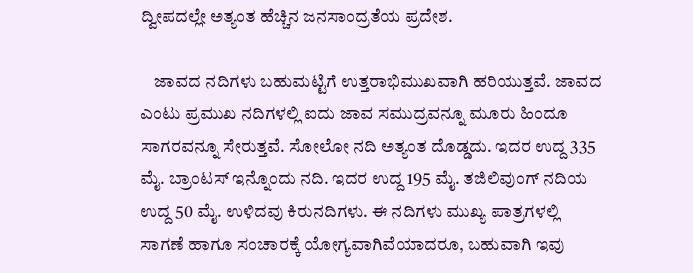ದ್ವೀಪದಲ್ಲೇ ಅತ್ಯಂತ ಹೆಚ್ಚಿನ ಜನಸಾಂದ್ರತೆಯ ಪ್ರದೇಶ.

    ಜಾವದ ನದಿಗಳು ಬಹುಮಟ್ಟಿಗೆ ಉತ್ತರಾಭಿಮುಖವಾಗಿ ಹರಿಯುತ್ತವೆ. ಜಾವದ ಎಂಟು ಪ್ರಮುಖ ನದಿಗಳಲ್ಲಿ ಐದು ಜಾವ ಸಮುದ್ರವನ್ನೂ ಮೂರು ಹಿಂದೂ ಸಾಗರವನ್ನೂ ಸೇರುತ್ತವೆ. ಸೋಲೋ ನದಿ ಅತ್ಯಂತ ದೊಡ್ಡದು. ಇದರ ಉದ್ದ 335 ಮೈ. ಬ್ರಾಂಟಸ್ ಇನ್ನೊಂದು ನದಿ. ಇದರ ಉದ್ದ 195 ಮೈ. ತಜಿಲಿವುಂಗ್ ನದಿಯ ಉದ್ದ 50 ಮೈ. ಉಳಿದವು ಕಿರುನದಿಗಳು. ಈ ನದಿಗಳು ಮುಖ್ಯ ಪಾತ್ರಗಳಲ್ಲಿ ಸಾಗಣೆ ಹಾಗೂ ಸಂಚಾರಕ್ಕೆ ಯೋಗ್ಯವಾಗಿವೆಯಾದರೂ, ಬಹುವಾಗಿ ಇವು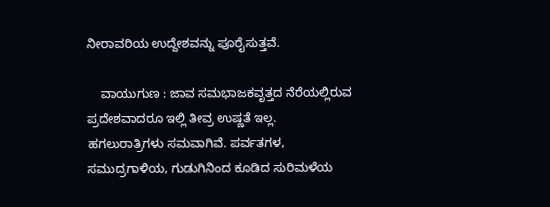ನೀರಾವರಿಯ ಉದ್ದೇಶವನ್ನು ಪೂರೈಸುತ್ತವೆ.

    ವಾಯುಗುಣ : ಜಾವ ಸಮಭಾಜಕವೃತ್ತದ ನೆರೆಯಲ್ಲಿರುವ ಪ್ರದೇಶವಾದರೂ ಇಲ್ಲಿ ತೀವ್ರ ಉಷ್ಣತೆ ಇಲ್ಲ. ಹಗಲುರಾತ್ರಿಗಳು ಸಮವಾಗಿವೆ. ಪರ್ವತಗಳ, ಸಮುದ್ರಗಾಳಿಯ, ಗುಡುಗಿನಿಂದ ಕೂಡಿದ ಸುರಿಮಳೆಯ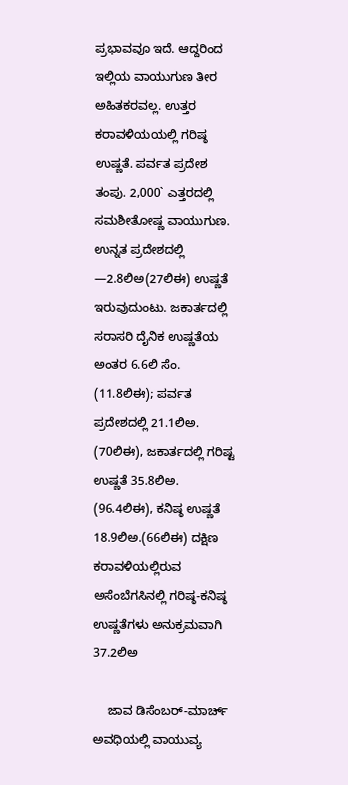ಪ್ರಭಾವವೂ ಇದೆ. ಆದ್ದರಿಂದ ಇಲ್ಲಿಯ ವಾಯುಗುಣ ತೀರ ಅಹಿತಕರವಲ್ಲ. ಉತ್ತರ ಕರಾವಳಿಯಯಲ್ಲಿ ಗರಿಷ್ಠ ಉಷ್ಣತೆ. ಪರ್ವತ ಪ್ರದೇಶ ತಂಪು. 2,000` ಎತ್ತರದಲ್ಲಿ ಸಮಶೀತೋಷ್ಣ ವಾಯುಗುಣ. ಉನ್ನತ ಪ್ರದೇಶದಲ್ಲಿ —2.8ಲಿಅ(27ಲಿಈ) ಉಷ್ಣತೆ ಇರುವುದುಂಟು. ಜಕಾರ್ತದಲ್ಲಿ ಸರಾಸರಿ ದೈನಿಕ ಉಷ್ಣತೆಯ ಅಂತರ 6.6ಲಿ ಸೆಂ. (11.8ಲಿಈ); ಪರ್ವತ ಪ್ರದೇಶದಲ್ಲಿ 21.1ಲಿಅ. (70ಲಿಈ), ಜಕಾರ್ತದಲ್ಲಿ ಗರಿಷ್ಟ ಉಷ್ಣತೆ 35.8ಲಿಅ. (96.4ಲಿಈ), ಕನಿಷ್ಠ ಉಷ್ಣತೆ 18.9ಲಿಅ.(66ಲಿಈ) ದಕ್ಷಿಣ ಕರಾವಳಿಯಲ್ಲಿರುವ ಅಸೆಂಬೆಗಸಿನಲ್ಲಿ ಗರಿಷ್ಠ-ಕನಿಷ್ಠ ಉಷ್ಣತೆಗಳು ಅನುಕ್ರಮವಾಗಿ 37.2ಲಿಅ

    ಜಾವ ಡಿಸೆಂಬರ್-ಮಾರ್ಚ್ ಅವಧಿಯಲ್ಲಿ ವಾಯುವ್ಯ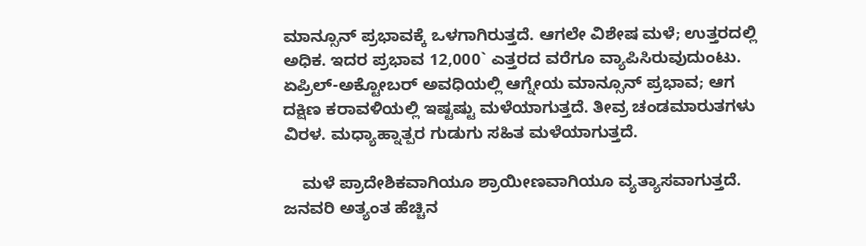ಮಾನ್ಸೂನ್ ಪ್ರಭಾವಕ್ಕೆ ಒಳಗಾಗಿರುತ್ತದೆ. ಆಗಲೇ ವಿಶೇಷ ಮಳೆ; ಉತ್ತರದಲ್ಲಿ ಅಧಿಕ. ಇದರ ಪ್ರಭಾವ 12,000` ಎತ್ತರದ ವರೆಗೂ ವ್ಯಾಪಿಸಿರುವುದುಂಟು. ಏಪ್ರಿಲ್-ಅಕ್ಟೋಬರ್ ಅವಧಿಯಲ್ಲಿ ಆಗ್ನೇಯ ಮಾನ್ಸೂನ್ ಪ್ರಭಾವ; ಆಗ ದಕ್ಷಿಣ ಕರಾವಳಿಯಲ್ಲಿ ಇಷ್ಟಷ್ಟು ಮಳೆಯಾಗುತ್ತದೆ. ತೀವ್ರ ಚಂಡಮಾರುತಗಳು ವಿರಳ. ಮಧ್ಯಾಹ್ನಾತ್ಪರ ಗುಡುಗು ಸಹಿತ ಮಳೆಯಾಗುತ್ತದೆ.

    ಮಳೆ ಪ್ರಾದೇಶಿಕವಾಗಿಯೂ ಶ್ರಾಯೀಣವಾಗಿಯೂ ವ್ಯತ್ಯಾಸವಾಗುತ್ತದೆ. ಜನವರಿ ಅತ್ಯಂತ ಹೆಚ್ಚಿನ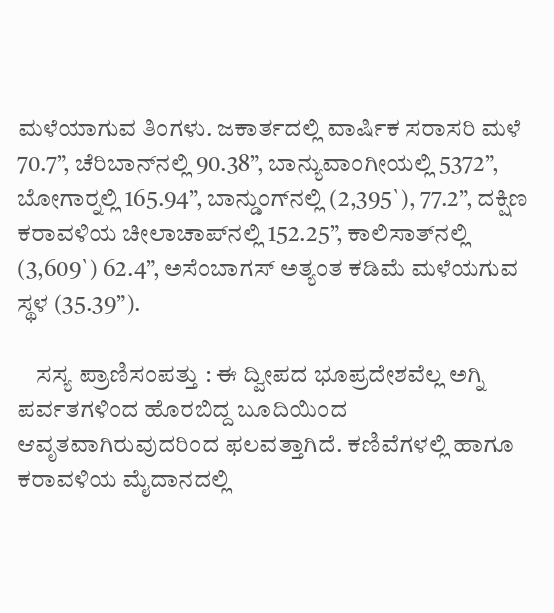ಮಳೆಯಾಗುವ ತಿಂಗಳು. ಜಕಾರ್ತದಲ್ಲಿ ವಾರ್ಷಿಕ ಸರಾಸರಿ ಮಳೆ 70.7”, ಚೆರಿಬಾನ್‍ನಲ್ಲಿ 90.38”, ಬಾನ್ಯುವಾಂಗೀಯಲ್ಲಿ 5372”, ಬೋಗಾರ್‍ನಲ್ಲಿ 165.94”, ಬಾನ್ಡುಂಗ್‍ನಲ್ಲಿ (2,395`), 77.2”, ದಕ್ಷಿಣ ಕರಾವಳಿಯ ಚೀಲಾಚಾಪ್‍ನಲ್ಲಿ 152.25”, ಕಾಲಿಸಾತ್‍ನಲ್ಲಿ (3,609`) 62.4”, ಅಸೆಂಬಾಗಸ್ ಅತ್ಯಂತ ಕಡಿಮೆ ಮಳೆಯಗುವ ಸ್ಥಳ (35.39”).

    ಸಸ್ಯ ಪ್ರಾಣಿಸಂಪತ್ತು : ಈ ದ್ವೀಪದ ಭೂಪ್ರದೇಶವೆಲ್ಲ ಅಗ್ನಿ ಪರ್ವತಗಳಿಂದ ಹೊರಬಿದ್ದ ಬೂದಿಯಿಂದ ಆವೃತವಾಗಿರುವುದರಿಂದ ಫಲವತ್ತಾಗಿದೆ. ಕಣಿವೆಗಳಲ್ಲಿ ಹಾಗೂ ಕರಾವಳಿಯ ಮೈದಾನದಲ್ಲಿ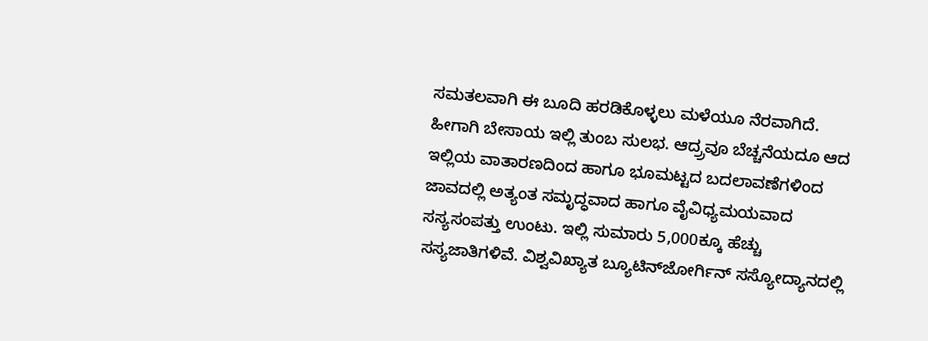ಸಮತಲವಾಗಿ ಈ ಬೂದಿ ಹರಡಿಕೊಳ್ಳಲು ಮಳೆಯೂ ನೆರವಾಗಿದೆ. ಹೀಗಾಗಿ ಬೇಸಾಯ ಇಲ್ಲಿ ತುಂಬ ಸುಲಭ. ಆದ್ರ್ರವೂ ಬೆಚ್ಚನೆಯದೂ ಆದ ಇಲ್ಲಿಯ ವಾತಾರಣದಿಂದ ಹಾಗೂ ಭೂಮಟ್ಟದ ಬದಲಾವಣೆಗಳಿಂದ ಜಾವದಲ್ಲಿ ಅತ್ಯಂತ ಸಮೃದ್ಧವಾದ ಹಾಗೂ ವೈವಿಧ್ಯಮಯವಾದ ಸಸ್ಯಸಂಪತ್ತು ಉಂಟು. ಇಲ್ಲಿ ಸುಮಾರು 5,000ಕ್ಕೂ ಹೆಚ್ಚು ಸಸ್ಯಜಾತಿಗಳಿವೆ. ವಿಶ್ವವಿಖ್ಯಾತ ಬ್ಯೂಟಿನ್‍ಜೋರ್ಗಿನ್ ಸಸ್ಯೋದ್ಯಾನದಲ್ಲಿ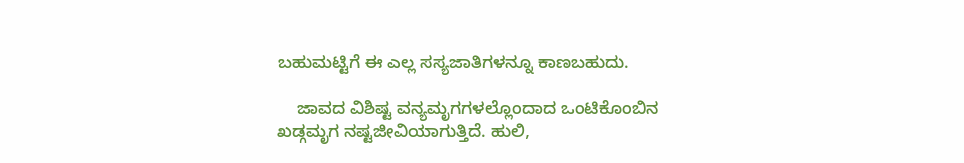ಬಹುಮಟ್ಟಿಗೆ ಈ ಎಲ್ಲ ಸಸ್ಯಜಾತಿಗಳನ್ನೂ ಕಾಣಬಹುದು.

    ಜಾವದ ವಿಶಿಷ್ಟ ವನ್ಯಮೃಗಗಳಲ್ಲೊಂದಾದ ಒಂಟಿಕೊಂಬಿನ ಖಡ್ಗಮೃಗ ನಷ್ಟಜೀವಿಯಾಗುತ್ತಿದೆ. ಹುಲಿ,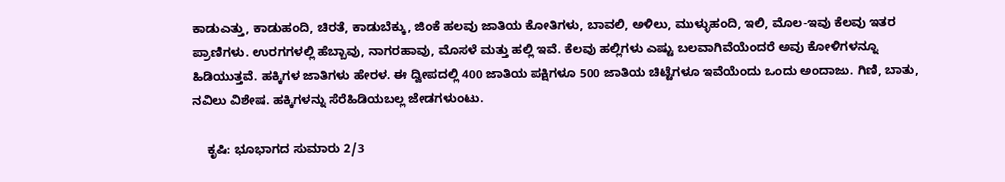ಕಾಡುಎತ್ತು, ಕಾಡುಹಂದಿ, ಚಿರತೆ, ಕಾಡುಬೆಕ್ಕು, ಜಿಂಕೆ ಹಲವು ಜಾತಿಯ ಕೋತಿಗಳು, ಬಾವಲಿ, ಅಳಿಲು, ಮುಳ್ಳುಹಂದಿ, ಇಲಿ, ಮೊಲ-ಇವು ಕೆಲವು ಇತರ ಪ್ರಾಣಿಗಳು. ಉರಗಗಳಲ್ಲಿ ಹೆಬ್ಬಾವು, ನಾಗರಹಾವು, ಮೊಸಳೆ ಮತ್ತು ಹಲ್ಲಿ ಇವೆ. ಕೆಲವು ಹಲ್ಲಿಗಳು ಎಷ್ಟು ಬಲವಾಗಿವೆಯೆಂದರೆ ಅವು ಕೋಳಿಗಳನ್ನೂ ಹಿಡಿಯುತ್ತವೆ. ಹಕ್ಕಿಗಳ ಜಾತಿಗಳು ಹೇರಳ. ಈ ದ್ವೀಪದಲ್ಲಿ 400 ಜಾತಿಯ ಪಕ್ಷಿಗಳೂ 500 ಜಾತಿಯ ಚಿಟ್ಟೆಗಳೂ ಇವೆಯೆಂದು ಒಂದು ಅಂದಾಜು. ಗಿಣಿ, ಬಾತು, ನವಿಲು ವಿಶೇಷ. ಹಕ್ಕಿಗಳನ್ನು ಸೆರೆಹಿಡಿಯಬಲ್ಲ ಜೇಡಗಳುಂಟು.

    ಕೃಷಿ: ಭೂಭಾಗದ ಸುಮಾರು 2/3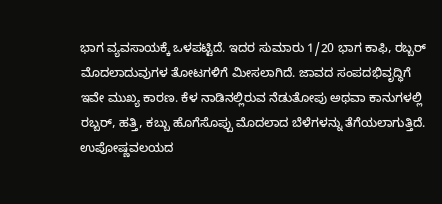ಭಾಗ ವ್ಯವಸಾಯಕ್ಕೆ ಒಳಪಟ್ಟಿದೆ. ಇದರ ಸುಮಾರು 1/20 ಭಾಗ ಕಾಫಿ, ರಬ್ಬರ್ ಮೊದಲಾದುವುಗಳ ತೋಟಗಳಿಗೆ ಮೀಸಲಾಗಿದೆ. ಜಾವದ ಸಂಪದಭಿವೃದ್ಧಿಗೆ ಇವೇ ಮುಖ್ಯ ಕಾರಣ. ಕೆಳ ನಾಡಿನಲ್ಲಿರುವ ನೆಡುತೋಪು ಅಥವಾ ಕಾನುಗಳಲ್ಲಿ ರಬ್ಬರ್, ಹತ್ತಿ, ಕಬ್ಬು ಹೊಗೆಸೊಪ್ಪು ಮೊದಲಾದ ಬೆಳೆಗಳನ್ನು ತೆಗೆಯಲಾಗುತ್ತಿದೆ. ಉಪೋಷ್ಣವಲಯದ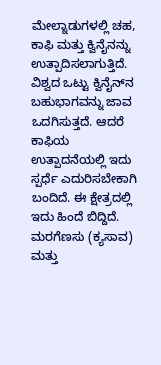ಮೇಲ್ನಾಡುಗಳಲ್ಲಿ ಚಹ, ಕಾಫಿ ಮತ್ತು ಕ್ವಿನೈನನ್ನು ಉತ್ಪಾದಿಸಲಾಗುತ್ತಿದೆ. ವಿಶ್ವದ ಒಟ್ಟು ಕ್ವಿನೈನ್‍ನ ಬಹುಭಾಗವನ್ನು ಜಾವ ಒದಗಿಸುತ್ತದೆ. ಆದರೆ ಕಾಫಿಯ ಉತ್ಪಾದನೆಯಲ್ಲಿ ಇದು ಸ್ಪರ್ಧೆ ಎದುರಿಸಬೇಕಾಗಿ ಬಂದಿದೆ. ಈ ಕ್ಷೇತ್ರದಲ್ಲಿ ಇದು ಹಿಂದೆ ಬಿದ್ದಿದೆ. ಮರಗೆಣಸು (ಕ್ಯಸಾವ) ಮತ್ತು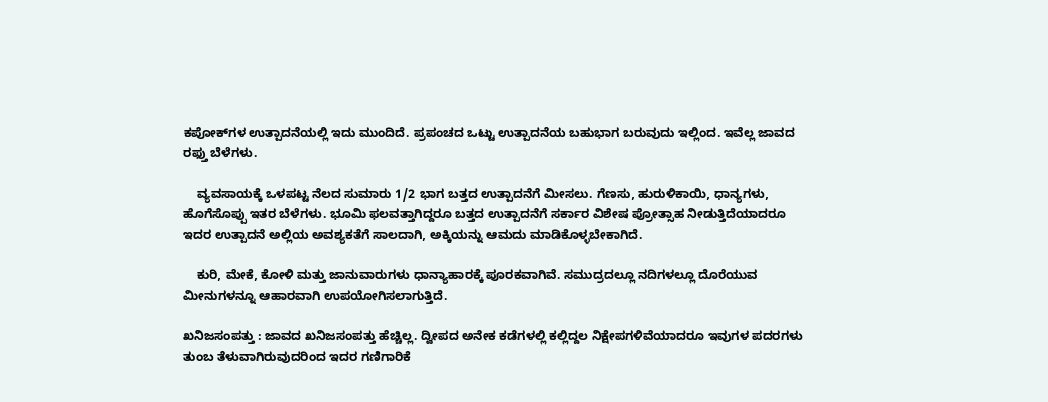ಕಪೋಕ್‍ಗಳ ಉತ್ಪಾದನೆಯಲ್ಲಿ ಇದು ಮುಂದಿದೆ. ಪ್ರಪಂಚದ ಒಟ್ಟು ಉತ್ಪಾದನೆಯ ಬಹುಭಾಗ ಬರುವುದು ಇಲ್ಲಿಂದ. ಇವೆಲ್ಲ ಜಾವದ ರಫ್ತು ಬೆಳೆಗಳು.

    ವ್ಯವಸಾಯಕ್ಕೆ ಒಳಪಟ್ಟ ನೆಲದ ಸುಮಾರು 1/2 ಭಾಗ ಬತ್ತದ ಉತ್ಪಾದನೆಗೆ ಮೀಸಲು. ಗೆಣಸು, ಹುರುಳಿಕಾಯಿ, ಧಾನ್ಯಗಳು, ಹೊಗೆಸೊಪ್ಪು ಇತರ ಬೆಳೆಗಳು. ಭೂಮಿ ಫಲವತ್ತಾಗಿದ್ದರೂ ಬತ್ತದ ಉತ್ಪಾದನೆಗೆ ಸರ್ಕಾರ ವಿಶೇಷ ಪ್ರೋತ್ಸಾಹ ನೀಡುತ್ತಿದೆಯಾದರೂ ಇದರ ಉತ್ಪಾದನೆ ಅಲ್ಲಿಯ ಅವಶ್ಯಕತೆಗೆ ಸಾಲದಾಗಿ, ಅಕ್ಕಿಯನ್ನು ಆಮದು ಮಾಡಿಕೊಳ್ಳಬೇಕಾಗಿದೆ.

    ಕುರಿ, ಮೇಕೆ, ಕೋಳಿ ಮತ್ತು ಜಾನುವಾರುಗಳು ಧಾನ್ಯಾಹಾರಕ್ಕೆ ಪೂರಕವಾಗಿವೆ. ಸಮುದ್ರದಲ್ಲೂ ನದಿಗಳಲ್ಲೂ ದೊರೆಯುವ ಮೀನುಗಳನ್ನೂ ಆಹಾರವಾಗಿ ಉಪಯೋಗಿಸಲಾಗುತ್ತಿದೆ.

ಖನಿಜಸಂಪತ್ತು : ಜಾವದ ಖನಿಜಸಂಪತ್ತು ಹೆಚ್ಚಿಲ್ಲ. ದ್ವೀಪದ ಅನೇಕ ಕಡೆಗಳಲ್ಲಿ ಕಲ್ಲಿದ್ದಲ ನಿಕ್ಷೇಪಗಳಿವೆಯಾದರೂ ಇವುಗಳ ಪದರಗಳು ತುಂಬ ತೆಳುವಾಗಿರುವುದರಿಂದ ಇದರ ಗಣಿಗಾರಿಕೆ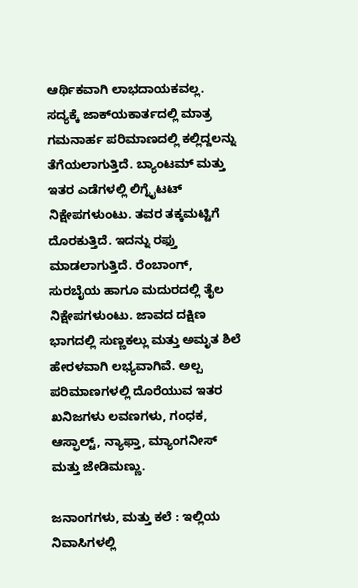ಆರ್ಥಿಕವಾಗಿ ಲಾಭದಾಯಕವಲ್ಲ. ಸದ್ಯಕ್ಕೆ ಜಾಕ್‍ಯಕಾರ್ತದಲ್ಲಿ ಮಾತ್ರ ಗಮನಾರ್ಹ ಪರಿಮಾಣದಲ್ಲಿ ಕಲ್ಲಿದ್ದಲನ್ನು ತೆಗೆಯಲಾಗುತ್ತಿದೆ. ಬ್ಯಾಂಟಮ್ ಮತ್ತು ಇತರ ಎಡೆಗಳಲ್ಲಿ ಲಿಗ್ನೈಟಟ್ ನಿಕ್ಷೇಪಗಳುಂಟು. ತವರ ತಕ್ಕಮಟ್ಟಿಗೆ ದೊರಕುತ್ತಿದೆ. ಇದನ್ನು ರಫ್ತು ಮಾಡಲಾಗುತ್ತಿದೆ. ರೆಂಬಾಂಗ್, ಸುರಬೈಯ ಹಾಗೂ ಮದುರದಲ್ಲಿ ತೈಲ ನಿಕ್ಷೇಪಗಳುಂಟು. ಜಾವದ ದಕ್ಷಿಣ ಭಾಗದಲ್ಲಿ ಸುಣ್ಣಕಲ್ಲು ಮತ್ತು ಅಮೃತ ಶಿಲೆ ಹೇರಳವಾಗಿ ಲಭ್ಯವಾಗಿವೆ. ಅಲ್ಪ ಪರಿಮಾಣಗಳಲ್ಲಿ ದೊರೆಯುವ ಇತರ ಖನಿಜಗಳು ಲವಣಗಳು, ಗಂಧಕ, ಆಸ್ಫಾಲ್ಟ್, ನ್ಯಾಫ್ತಾ, ಮ್ಯಾಂಗನೀಸ್ ಮತ್ತು ಜೇಡಿಮಣ್ಣು.

ಜನಾಂಗಗಳು, ಮತ್ತು ಕಲೆ : ಇಲ್ಲಿಯ ನಿವಾಸಿಗಳಲ್ಲಿ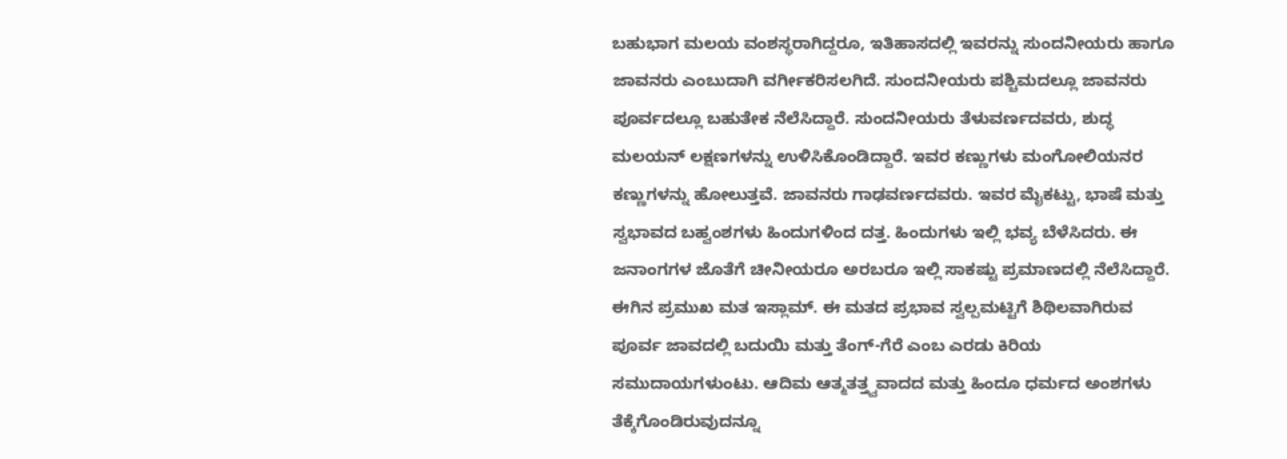ಬಹುಭಾಗ ಮಲಯ ವಂಶಸ್ಥರಾಗಿದ್ದರೂ, ಇತಿಹಾಸದಲ್ಲಿ ಇವರನ್ನು ಸುಂದನೀಯರು ಹಾಗೂ ಜಾವನರು ಎಂಬುದಾಗಿ ವರ್ಗೀಕರಿಸಲಗಿದೆ. ಸುಂದನೀಯರು ಪಶ್ಚಿಮದಲ್ಲೂ ಜಾವನರು ಪೂರ್ವದಲ್ಲೂ ಬಹುತೇಕ ನೆಲೆಸಿದ್ದಾರೆ. ಸುಂದನೀಯರು ತೆಳುವರ್ಣದವರು, ಶುದ್ಧ ಮಲಯನ್ ಲಕ್ಷಣಗಳನ್ನು ಉಳಿಸಿಕೊಂಡಿದ್ದಾರೆ. ಇವರ ಕಣ್ಣುಗಳು ಮಂಗೋಲಿಯನರ ಕಣ್ಣುಗಳನ್ನು ಹೋಲುತ್ತವೆ. ಜಾವನರು ಗಾಢವರ್ಣದವರು. ಇವರ ಮೈಕಟ್ಟು, ಭಾಷೆ ಮತ್ತು ಸ್ವಭಾವದ ಬಹ್ವಂಶಗಳು ಹಿಂದುಗಳಿಂದ ದತ್ತ. ಹಿಂದುಗಳು ಇಲ್ಲಿ ಭವ್ಯ ಬೆಳೆಸಿದರು. ಈ ಜನಾಂಗಗಳ ಜೊತೆಗೆ ಚೀನೀಯರೂ ಅರಬರೂ ಇಲ್ಲಿ ಸಾಕಷ್ಟು ಪ್ರಮಾಣದಲ್ಲಿ ನೆಲೆಸಿದ್ದಾರೆ. ಈಗಿನ ಪ್ರಮುಖ ಮತ ಇಸ್ಲಾಮ್. ಈ ಮತದ ಪ್ರಭಾವ ಸ್ವಲ್ಪಮಟ್ಟಿಗೆ ಶಿಥಿಲವಾಗಿರುವ ಪೂರ್ವ ಜಾವದಲ್ಲಿ ಬದುಯಿ ಮತ್ತು ತೆಂಗ್-ಗೆರೆ ಎಂಬ ಎರಡು ಕಿರಿಯ ಸಮುದಾಯಗಳುಂಟು. ಆದಿಮ ಆತ್ಮತತ್ತ್ವವಾದದ ಮತ್ತು ಹಿಂದೂ ಧರ್ಮದ ಅಂಶಗಳು ತೆಕ್ಕೆಗೊಂಡಿರುವುದನ್ನೂ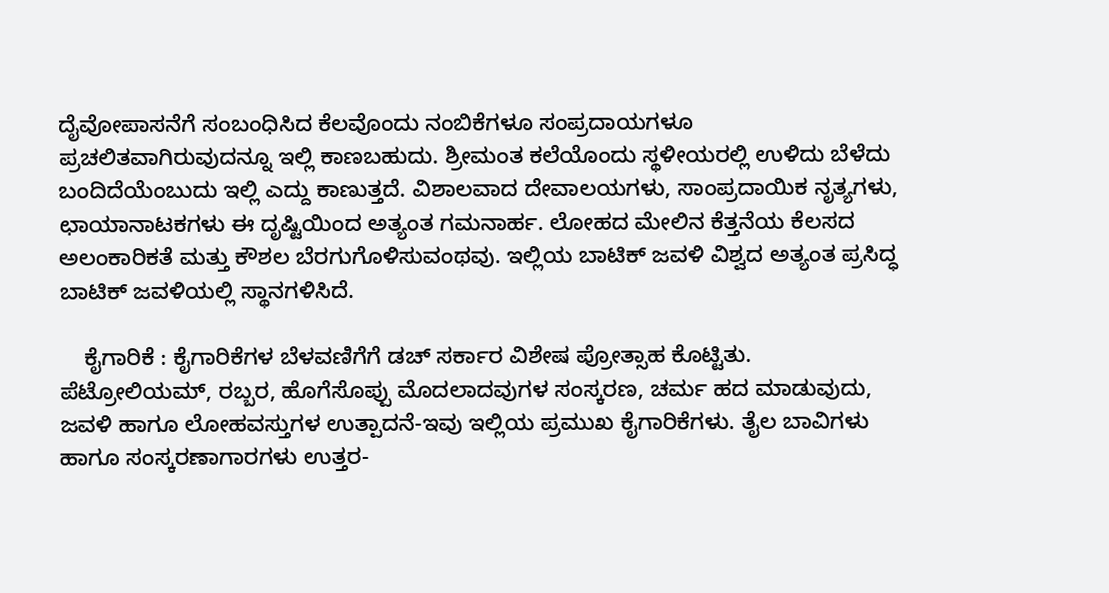ದೈವೋಪಾಸನೆಗೆ ಸಂಬಂಧಿಸಿದ ಕೆಲವೊಂದು ನಂಬಿಕೆಗಳೂ ಸಂಪ್ರದಾಯಗಳೂ ಪ್ರಚಲಿತವಾಗಿರುವುದನ್ನೂ ಇಲ್ಲಿ ಕಾಣಬಹುದು. ಶ್ರೀಮಂತ ಕಲೆಯೊಂದು ಸ್ಥಳೀಯರಲ್ಲಿ ಉಳಿದು ಬೆಳೆದು ಬಂದಿದೆಯೆಂಬುದು ಇಲ್ಲಿ ಎದ್ದು ಕಾಣುತ್ತದೆ. ವಿಶಾಲವಾದ ದೇವಾಲಯಗಳು, ಸಾಂಪ್ರದಾಯಿಕ ನೃತ್ಯಗಳು, ಛಾಯಾನಾಟಕಗಳು ಈ ದೃಷ್ಟಿಯಿಂದ ಅತ್ಯಂತ ಗಮನಾರ್ಹ. ಲೋಹದ ಮೇಲಿನ ಕೆತ್ತನೆಯ ಕೆಲಸದ ಅಲಂಕಾರಿಕತೆ ಮತ್ತು ಕೌಶಲ ಬೆರಗುಗೊಳಿಸುವಂಥವು. ಇಲ್ಲಿಯ ಬಾಟಿಕ್ ಜವಳಿ ವಿಶ್ವದ ಅತ್ಯಂತ ಪ್ರಸಿದ್ಧ ಬಾಟಿಕ್ ಜವಳಿಯಲ್ಲಿ ಸ್ಥಾನಗಳಿಸಿದೆ.

    ಕೈಗಾರಿಕೆ : ಕೈಗಾರಿಕೆಗಳ ಬೆಳವಣಿಗೆಗೆ ಡಚ್ ಸರ್ಕಾರ ವಿಶೇಷ ಪ್ರೋತ್ಸಾಹ ಕೊಟ್ಟಿತು. ಪೆಟ್ರೋಲಿಯಮ್, ರಬ್ಬರ, ಹೊಗೆಸೊಪ್ಪು ಮೊದಲಾದವುಗಳ ಸಂಸ್ಕರಣ, ಚರ್ಮ ಹದ ಮಾಡುವುದು, ಜವಳಿ ಹಾಗೂ ಲೋಹವಸ್ತುಗಳ ಉತ್ಪಾದನೆ-ಇವು ಇಲ್ಲಿಯ ಪ್ರಮುಖ ಕೈಗಾರಿಕೆಗಳು. ತೈಲ ಬಾವಿಗಳು ಹಾಗೂ ಸಂಸ್ಕರಣಾಗಾರಗಳು ಉತ್ತರ-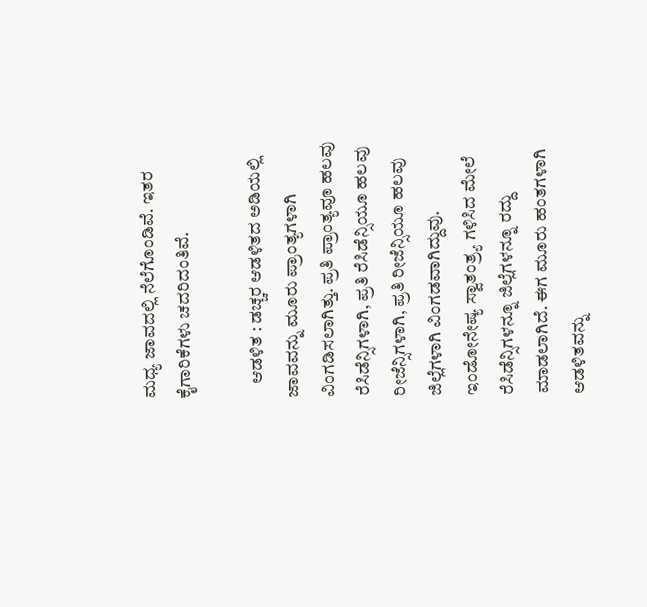ಮಧ್ಯ ಜಾವದಲ್ಲಿ ನೆಲೆಗೊಂಡಿವೆ. ಇತರ ಕೈಗಾರಿಕೆಗಳು ಚದರಿದಂತಿವೆ.

    ಆಡಳಿತ : ಡಚ್ಚರ ಆಡಳಿತದ ಅಡಿಯಲ್ಲಿ ಜಾವವನ್ನು ಮೂರು ಪ್ರಾಂತ್ಯಗಳಾಗಿ ವಿಂಗಡಿಸಲಾಗಿತ್ತು. ಪ್ರತಿ ಪ್ರಾಂತ್ಯವೂ ಹಲವು ರೆಸಿಡೆನ್ಸಿಗಳಾಗಿ, ಪ್ರತಿ ರೆಸಿಡೆನ್ಸಿಯೂ ಹಲವು ರೀಜೆನ್ಸಿಗಳಾಗಿ, ಪ್ರತಿ ರೀಜೆನ್ಸಿಯೂ ಹಲವು ಜಿಲ್ಲೆಗಳಾಗಿ ವಿಂಗಡವಾಗಿದ್ದುವು. ಇಂಡೋನೇಷ್ಯ ಸ್ವಾತಂತ್ರ್ಯ ಗಳಿಸಿದ ಮೇಲೆ ರೆಸಿಡೆನ್ಸಿಗಳನ್ನೂ ಜಿಲ್ಲೆಗಳನ್ನೂ ರದ್ದು ಮಾಡಲಾಗಿದೆ. ಈಗ ಮೂರು ಹಂತಗಳಾಗಿ ಆಡಳಿತವನ್ನು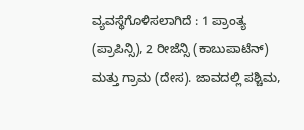ವ್ಯವಸ್ಥೆಗೊಳಿಸಲಾಗಿದೆ : 1 ಪ್ರಾಂತ್ಯ (ಪ್ರಾಪಿನ್ಸಿ), 2 ರೀಜೆನ್ಸಿ (ಕಾಬುಪಾಟೆನ್) ಮತ್ತು ಗ್ರಾಮ (ದೇಸ). ಜಾವದಲ್ಲಿ ಪಶ್ಚಿಮ,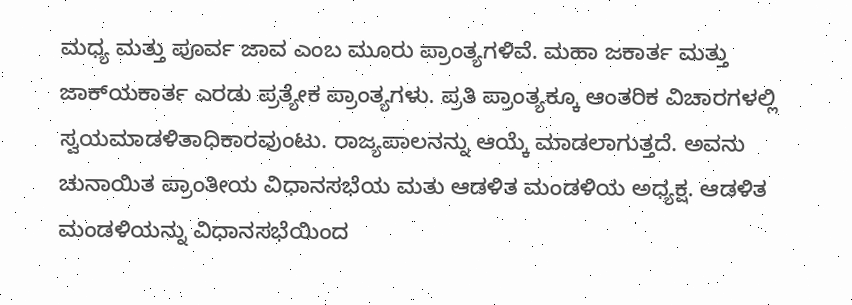ಮಧ್ಯ ಮತ್ತು ಪೂರ್ವ ಜಾವ ಎಂಬ ಮೂರು ಪ್ರಾಂತ್ಯಗಳಿವೆ. ಮಹಾ ಜಕಾರ್ತ ಮತ್ತು ಜಾಕ್‍ಯಕಾರ್ತ ಎರಡು ಪ್ರತ್ಯೇಕ ಪ್ರಾಂತ್ಯಗಳು. ಪ್ರತಿ ಪ್ರಾಂತ್ಯಕ್ಕೂ ಆಂತರಿಕ ವಿಚಾರಗಳಲ್ಲಿ ಸ್ವಯಮಾಡಳಿತಾಧಿಕಾರವುಂಟು. ರಾಜ್ಯಪಾಲನನ್ನು ಆಯ್ಕೆ ಮಾಡಲಾಗುತ್ತದೆ. ಅವನು ಚುನಾಯಿತ ಪ್ರಾಂತೀಯ ವಿಧಾನಸಭೆಯ ಮತು ಆಡಳಿತ ಮಂಡಳಿಯ ಅಧ್ಯಕ್ಷ. ಆಡಳಿತ ಮಂಡಳಿಯನ್ನು ವಿಧಾನಸಭೆಯಿಂದ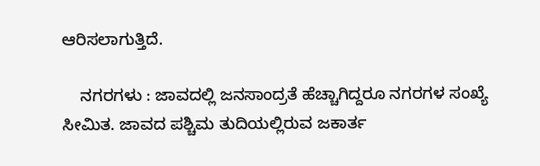ಆರಿಸಲಾಗುತ್ತಿದೆ.

    ನಗರಗಳು : ಜಾವದಲ್ಲಿ ಜನಸಾಂದ್ರತೆ ಹೆಚ್ಚಾಗಿದ್ದರೂ ನಗರಗಳ ಸಂಖ್ಯೆ ಸೀಮಿತ. ಜಾವದ ಪಶ್ಚಿಮ ತುದಿಯಲ್ಲಿರುವ ಜಕಾರ್ತ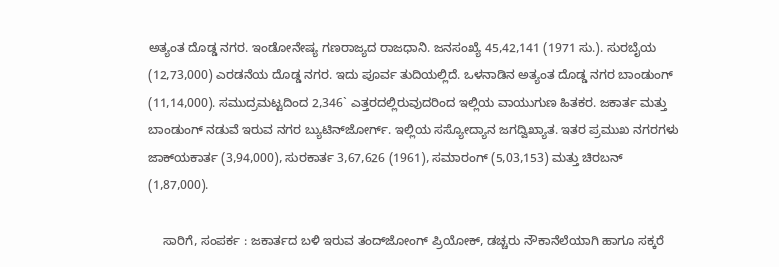ಅತ್ಯಂತ ದೊಡ್ಡ ನಗರ. ಇಂಡೋನೇಷ್ಯ ಗಣರಾಜ್ಯದ ರಾಜಧಾನಿ. ಜನಸಂಖ್ಯೆ 45,42,141 (1971 ಸು.). ಸುರಬೈಯ (12,73,000) ಎರಡನೆಯ ದೊಡ್ಡ ನಗರ. ಇದು ಪೂರ್ವ ತುದಿಯಲ್ಲಿದೆ. ಒಳನಾಡಿನ ಅತ್ಯಂತ ದೊಡ್ಡ ನಗರ ಬಾಂಡುಂಗ್ (11,14,000). ಸಮುದ್ರಮಟ್ಟದಿಂದ 2,346` ಎತ್ತರದಲ್ಲಿರುವುದರಿಂದ ಇಲ್ಲಿಯ ವಾಯುಗುಣ ಹಿತಕರ. ಜಕಾರ್ತ ಮತ್ತು ಬಾಂಡುಂಗ್ ನಡುವೆ ಇರುವ ನಗರ ಬ್ಯುಟಿನ್‍ಜೋರ್ಗ್. ಇಲ್ಲಿಯ ಸಸ್ಯೋದ್ಯಾನ ಜಗದ್ವಿಖ್ಯಾತ. ಇತರ ಪ್ರಮುಖ ನಗರಗಳು ಜಾಕ್‍ಯಕಾರ್ತ (3,94,000), ಸುರಕಾರ್ತ 3,67,626 (1961), ಸಮಾರಂಗ್ (5,03,153) ಮತ್ತು ಚಿರಬನ್ (1,87,000).

    ಸಾರಿಗೆ, ಸಂಪರ್ಕ : ಜಕಾರ್ತದ ಬಳಿ ಇರುವ ತಂದ್‍ಜೋಂಗ್ ಪ್ರಿಯೋಕ್, ಡಚ್ಚರು ನೌಕಾನೆಲೆಯಾಗಿ ಹಾಗೂ ಸಕ್ಕರೆ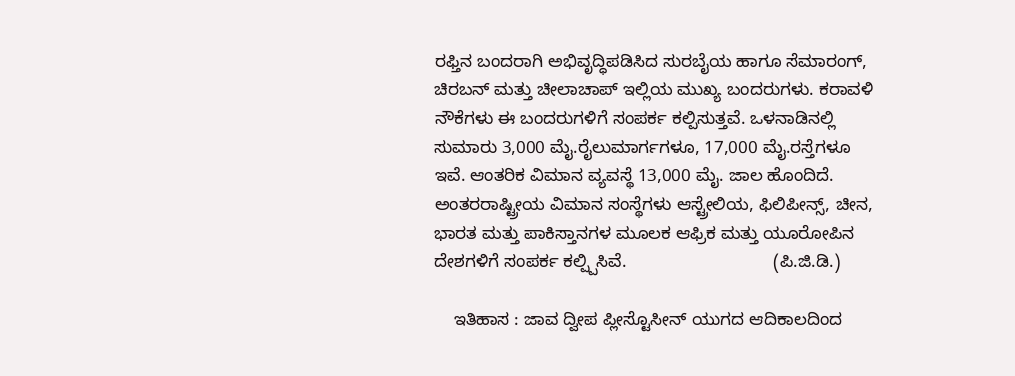ರಫ್ತಿನ ಬಂದರಾಗಿ ಅಭಿವೃದ್ಧಿಪಡಿಸಿದ ಸುರಬೈಯ ಹಾಗೂ ಸೆಮಾರಂಗ್, ಚಿರಬನ್ ಮತ್ತು ಚೀಲಾಚಾಪ್ ಇಲ್ಲಿಯ ಮುಖ್ಯ ಬಂದರುಗಳು. ಕರಾವಳಿ ನೌಕೆಗಳು ಈ ಬಂದರುಗಳಿಗೆ ಸಂಪರ್ಕ ಕಲ್ಪಿಸುತ್ತವೆ. ಒಳನಾಡಿನಲ್ಲಿ ಸುಮಾರು 3,000 ಮೈ.ರೈಲುಮಾರ್ಗಗಳೂ, 17,000 ಮೈ.ರಸ್ತೆಗಳೂ ಇವೆ. ಆಂತರಿಕ ವಿಮಾನ ವ್ಯವಸ್ಥೆ 13,000 ಮೈ. ಜಾಲ ಹೊಂದಿದೆ. ಅಂತರರಾಷ್ಟ್ರೀಯ ವಿಮಾನ ಸಂಸ್ಥೆಗಳು ಆಸ್ಟ್ರೇಲಿಯ, ಫಿಲಿಪೀನ್ಸ್, ಚೀನ, ಭಾರತ ಮತ್ತು ಪಾಕಿಸ್ತಾನಗಳ ಮೂಲಕ ಆಫ್ರಿಕ ಮತ್ತು ಯೂರೋಪಿನ ದೇಶಗಳಿಗೆ ಸಂಪರ್ಕ ಕಲ್ಪ್ಪಿಸಿವೆ.                              (ಪಿ.ಜಿ.ಡಿ.)

    ಇತಿಹಾಸ : ಜಾವ ದ್ವೀಪ ಪ್ಲೀಸ್ಟೊಸೀನ್ ಯುಗದ ಆದಿಕಾಲದಿಂದ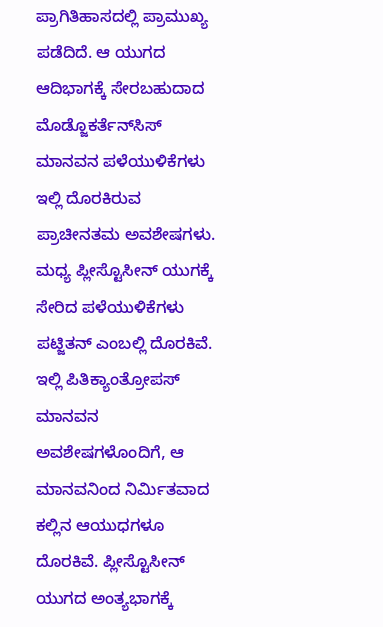ಪ್ರಾಗಿತಿಹಾಸದಲ್ಲಿ ಪ್ರಾಮುಖ್ಯ ಪಡೆದಿದೆ. ಆ ಯುಗದ ಆದಿಭಾಗಕ್ಕೆ ಸೇರಬಹುದಾದ ಮೊಡ್ಜೊಕರ್ತೆನ್‍ಸಿಸ್ ಮಾನವನ ಪಳೆಯುಳಿಕೆಗಳು ಇಲ್ಲಿ ದೊರಕಿರುವ ಪ್ರಾಚೀನತಮ ಅವಶೇಷಗಳು. ಮಧ್ಯ ಪ್ಲೀಸ್ಟೊಸೀನ್ ಯುಗಕ್ಕೆ ಸೇರಿದ ಪಳೆಯುಳಿಕೆಗಳು ಪಟ್ಜಿತನ್ ಎಂಬಲ್ಲಿ ದೊರಕಿವೆ. ಇಲ್ಲಿ ಪಿತಿಕ್ಯಾಂತ್ರೋಪಸ್ ಮಾನವನ ಅವಶೇಷಗಳೊಂದಿಗೆ, ಆ ಮಾನವನಿಂದ ನಿರ್ಮಿತವಾದ ಕಲ್ಲಿನ ಆಯುಧಗಳೂ ದೊರಕಿವೆ. ಪ್ಲೀಸ್ಟೊಸೀನ್ ಯುಗದ ಅಂತ್ಯಭಾಗಕ್ಕೆ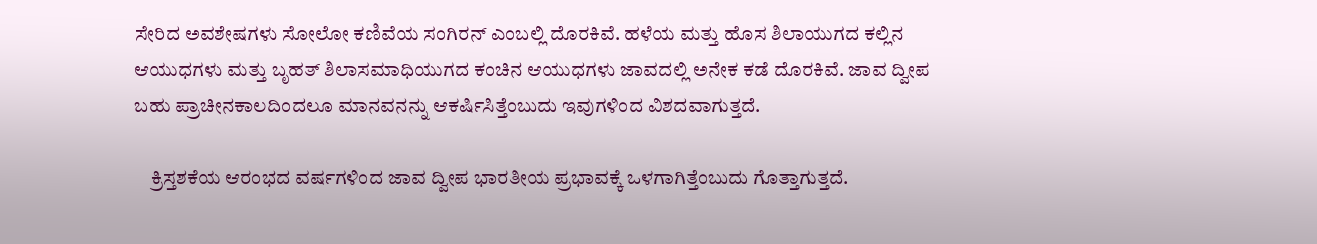ಸೇರಿದ ಅವಶೇಷಗಳು ಸೋಲೋ ಕಣಿವೆಯ ಸಂಗಿರನ್ ಎಂಬಲ್ಲಿ ದೊರಕಿವೆ. ಹಳೆಯ ಮತ್ತು ಹೊಸ ಶಿಲಾಯುಗದ ಕಲ್ಲಿನ ಆಯುಧಗಳು ಮತ್ತು ಬೃಹತ್ ಶಿಲಾಸಮಾಧಿಯುಗದ ಕಂಚಿನ ಆಯುಧಗಳು ಜಾವದಲ್ಲಿ ಅನೇಕ ಕಡೆ ದೊರಕಿವೆ. ಜಾವ ದ್ವೀಪ ಬಹು ಪ್ರಾಚೀನಕಾಲದಿಂದಲೂ ಮಾನವನನ್ನು ಆಕರ್ಷಿಸಿತ್ತೆಂಬುದು ಇವುಗಳಿಂದ ವಿಶದವಾಗುತ್ತದೆ.

    ಕ್ರಿಸ್ತಶಕೆಯ ಆರಂಭದ ವರ್ಷಗಳಿಂದ ಜಾವ ದ್ವೀಪ ಭಾರತೀಯ ಪ್ರಭಾವಕ್ಕೆ ಒಳಗಾಗಿತ್ತೆಂಬುದು ಗೊತ್ತಾಗುತ್ತದೆ.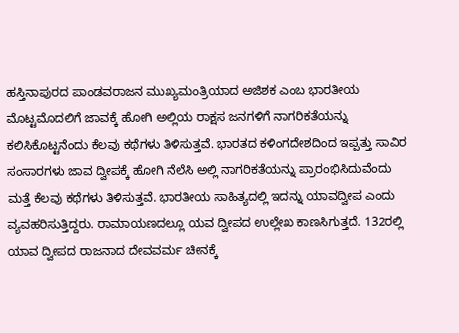ಹಸ್ತಿನಾಪುರದ ಪಾಂಡವರಾಜನ ಮುಖ್ಯಮಂತ್ರಿಯಾದ ಅಜಿಶಕ ಎಂಬ ಭಾರತೀಯ ಮೊಟ್ಟಮೊದಲಿಗೆ ಜಾವಕ್ಕೆ ಹೋಗಿ ಅಲ್ಲಿಯ ರಾಕ್ಷಸ ಜನಗಳಿಗೆ ನಾಗರಿಕತೆಯನ್ನು ಕಲಿಸಿಕೊಟ್ಟನೆಂದು ಕೆಲವು ಕಥೆಗಳು ತಿಳಿಸುತ್ತವೆ. ಭಾರತದ ಕಳಿಂಗದೇಶದಿಂದ ಇಪ್ಪತ್ತು ಸಾವಿರ ಸಂಸಾರಗಳು ಜಾವ ದ್ವೀಪಕ್ಕೆ ಹೋಗಿ ನೆಲೆಸಿ ಅಲ್ಲಿ ನಾಗರಿಕತೆಯನ್ನು ಪ್ರಾರಂಭಿಸಿದುವೆಂದು ಮತ್ತೆ ಕೆಲವು ಕಥೆಗಳು ತಿಳಿಸುತ್ತವೆ. ಭಾರತೀಯ ಸಾಹಿತ್ಯದಲ್ಲಿ ಇದನ್ನು ಯಾವದ್ವೀಪ ಎಂದು ವ್ಯವಹರಿಸುತ್ತಿದ್ದರು. ರಾಮಾಯಣದಲ್ಲೂ ಯವ ದ್ವೀಪದ ಉಲ್ಲೇಖ ಕಾಣಸಿಗುತ್ತದೆ. 132ರಲ್ಲಿ ಯಾವ ದ್ವೀಪದ ರಾಜನಾದ ದೇವವರ್ಮ ಚೀನಕ್ಕೆ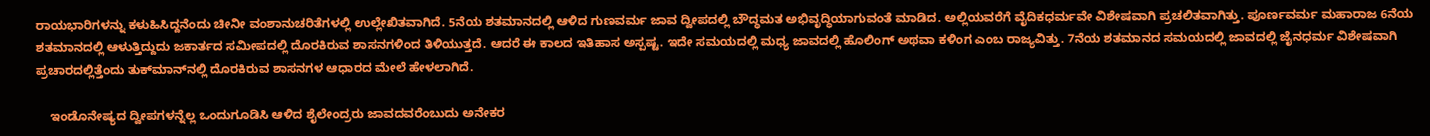ರಾಯಭಾರಿಗಳನ್ನು ಕಳುಹಿಸಿದ್ದನೆಂದು ಚೀನೀ ವಂಶಾನುಚರಿತೆಗಳಲ್ಲಿ ಉಲ್ಲೇಖಿತವಾಗಿದೆ. 5ನೆಯ ಶತಮಾನದಲ್ಲಿ ಆಳಿದ ಗುಣವರ್ಮ ಜಾವ ದ್ವೀಪದಲ್ಲಿ ಬೌದ್ಧಮತ ಅಭಿವೃದ್ಧಿಯಾಗುವಂತೆ ಮಾಡಿದ. ಅಲ್ಲಿಯವರೆಗೆ ವೈದಿಕಧರ್ಮವೇ ವಿಶೇಷವಾಗಿ ಪ್ರಚಲಿತವಾಗಿತ್ತು. ಪೂರ್ಣವರ್ಮ ಮಹಾರಾಜ 6ನೆಯ ಶತಮಾನದಲ್ಲಿ ಆಳುತ್ತಿದ್ದುದು ಜಕಾರ್ತದ ಸಮೀಪದಲ್ಲಿ ದೊರಕಿರುವ ಶಾಸನಗಳಿಂದ ತಿಳಿಯುತ್ತದೆ. ಆದರೆ ಈ ಕಾಲದ ಇತಿಹಾಸ ಅಸ್ಪಷ್ಟ. ಇದೇ ಸಮಯದಲ್ಲಿ ಮಧ್ಯ ಜಾವದಲ್ಲಿ ಹೊಲಿಂಗ್ ಅಥವಾ ಕಳಿಂಗ ಎಂಬ ರಾಜ್ಯವಿತ್ತು. 7ನೆಯ ಶತಮಾನದ ಸಮಯದಲ್ಲಿ ಜಾವದಲ್ಲಿ ಜೈನಧರ್ಮ ವಿಶೇಷವಾಗಿ ಪ್ರಚಾರದಲ್ಲಿತ್ತೆಂದು ತುಕ್‍ಮಾನ್‍ನಲ್ಲಿ ದೊರಕಿರುವ ಶಾಸನಗಳ ಆಧಾರದ ಮೇಲೆ ಹೇಳಲಾಗಿದೆ.

    ಇಂಡೊನೇಷ್ಯದ ದ್ವೀಪಗಳನ್ನೆಲ್ಲ ಒಂದುಗೂಡಿಸಿ ಆಳಿದ ಶೈಲೇಂದ್ರರು ಜಾವದವರೆಂಬುದು ಅನೇಕರ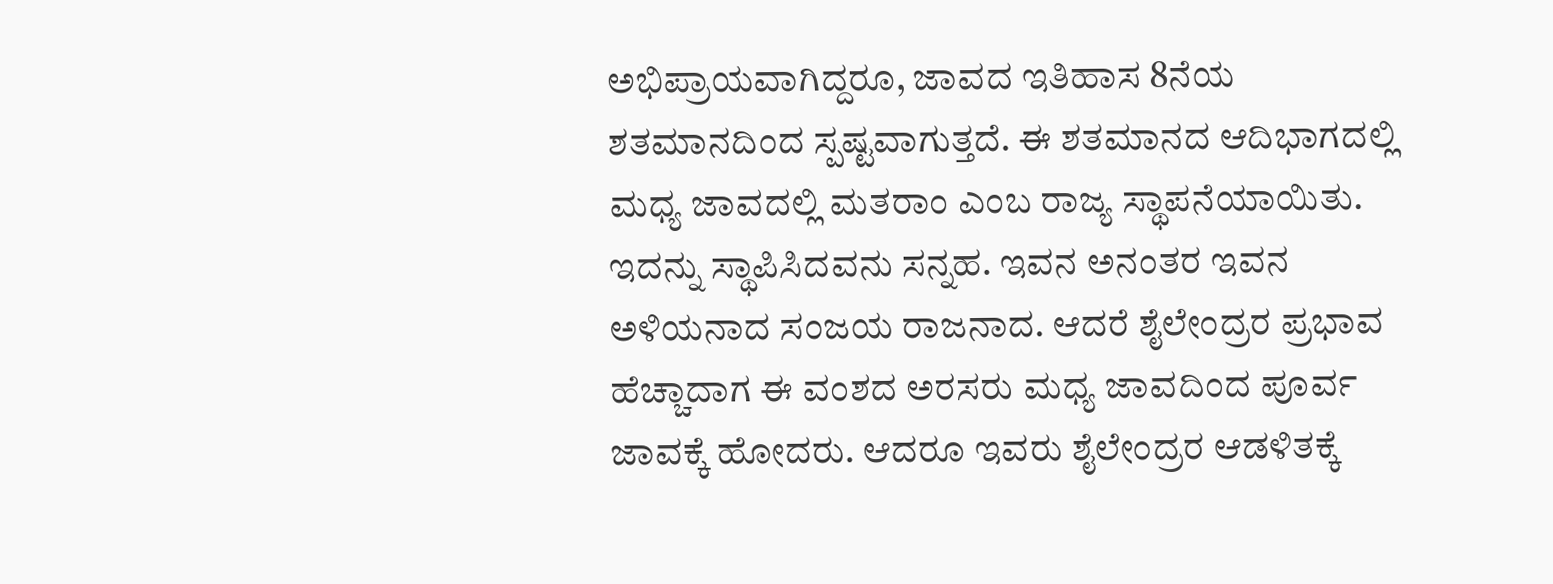ಅಭಿಪ್ರಾಯವಾಗಿದ್ದರೂ, ಜಾವದ ಇತಿಹಾಸ 8ನೆಯ ಶತಮಾನದಿಂದ ಸ್ಪಷ್ಟವಾಗುತ್ತದೆ. ಈ ಶತಮಾನದ ಆದಿಭಾಗದಲ್ಲಿ ಮಧ್ಯ ಜಾವದಲ್ಲಿ ಮತರಾಂ ಎಂಬ ರಾಜ್ಯ ಸ್ಥಾಪನೆಯಾಯಿತು. ಇದನ್ನು ಸ್ಥಾಪಿಸಿದವನು ಸನ್ನಹ. ಇವನ ಅನಂತರ ಇವನ ಅಳಿಯನಾದ ಸಂಜಯ ರಾಜನಾದ. ಆದರೆ ಶೈಲೇಂದ್ರರ ಪ್ರಭಾವ ಹೆಚ್ಚಾದಾಗ ಈ ವಂಶದ ಅರಸರು ಮಧ್ಯ ಜಾವದಿಂದ ಪೂರ್ವ ಜಾವಕ್ಕೆ ಹೋದರು. ಆದರೂ ಇವರು ಶೈಲೇಂದ್ರರ ಆಡಳಿತಕ್ಕೆ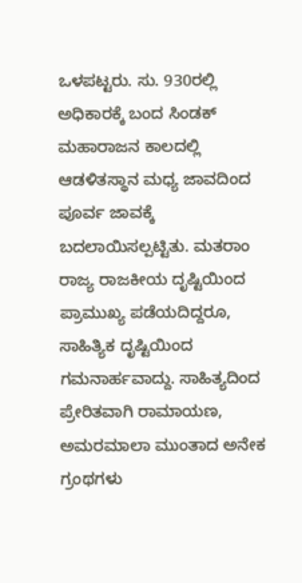ಒಳಪಟ್ಟರು. ಸು. 930ರಲ್ಲಿ ಅಧಿಕಾರಕ್ಕೆ ಬಂದ ಸಿಂಡಕ್ ಮಹಾರಾಜನ ಕಾಲದಲ್ಲಿ ಆಡಳಿತಸ್ಥಾನ ಮಧ್ಯ ಜಾವದಿಂದ ಪೂರ್ವ ಜಾವಕ್ಕೆ ಬದಲಾಯಿಸಲ್ಪಟ್ಟಿತು. ಮತರಾಂ ರಾಜ್ಯ ರಾಜಕೀಯ ದೃಷ್ಟಿಯಿಂದ ಪ್ರಾಮುಖ್ಯ ಪಡೆಯದಿದ್ದರೂ, ಸಾಹಿತ್ಯಿಕ ದೃಷ್ಟಿಯಿಂದ ಗಮನಾರ್ಹವಾದ್ದು. ಸಾಹಿತ್ಯದಿಂದ ಪ್ರೇರಿತವಾಗಿ ರಾಮಾಯಣ, ಅಮರಮಾಲಾ ಮುಂತಾದ ಅನೇಕ ಗ್ರಂಥಗಳು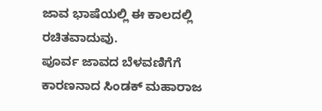ಜಾವ ಭಾಷೆಯಲ್ಲಿ ಈ ಕಾಲದಲ್ಲಿ ರಚಿತವಾದುವು.
ಪೂರ್ವ ಜಾವದ ಬೆಳವಣಿಗೆಗೆ ಕಾರಣನಾದ ಸಿಂಡಕ್ ಮಹಾರಾಜ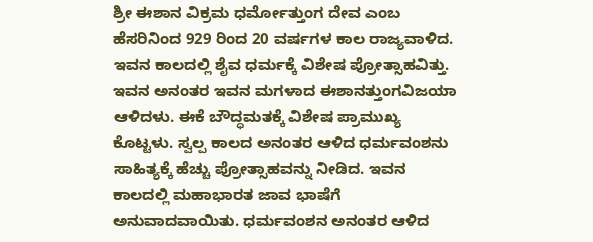ಶ್ರೀ ಈಶಾನ ವಿಕ್ರಮ ಧರ್ಮೋತ್ತುಂಗ ದೇವ ಎಂಬ ಹೆಸರಿನಿಂದ 929 ರಿಂದ 20 ವರ್ಷಗಳ ಕಾಲ ರಾಜ್ಯವಾಳಿದ. ಇವನ ಕಾಲದಲ್ಲಿ ಶೈವ ಧರ್ಮಕ್ಕೆ ವಿಶೇಷ ಪ್ರೋತ್ಸಾಹವಿತ್ತು. ಇವನ ಅನಂತರ ಇವನ ಮಗಳಾದ ಈಶಾನತ್ತುಂಗವಿಜಯಾ ಆಳಿದಳು. ಈಕೆ ಬೌದ್ಧಮತಕ್ಕೆ ವಿಶೇಷ ಪ್ರಾಮುಖ್ಯ ಕೊಟ್ಟಳು. ಸ್ವಲ್ಪ ಕಾಲದ ಅನಂತರ ಆಳಿದ ಧರ್ಮವಂಶನು ಸಾಹಿತ್ಯಕ್ಕೆ ಹೆಚ್ಚು ಪ್ರೋತ್ಸಾಹವನ್ನು ನೀಡಿದ. ಇವನ ಕಾಲದಲ್ಲಿ ಮಹಾಭಾರತ ಜಾವ ಭಾಷೆಗೆ ಅನುವಾದವಾಯಿತು. ಧರ್ಮವಂಶನ ಅನಂತರ ಆಳಿದ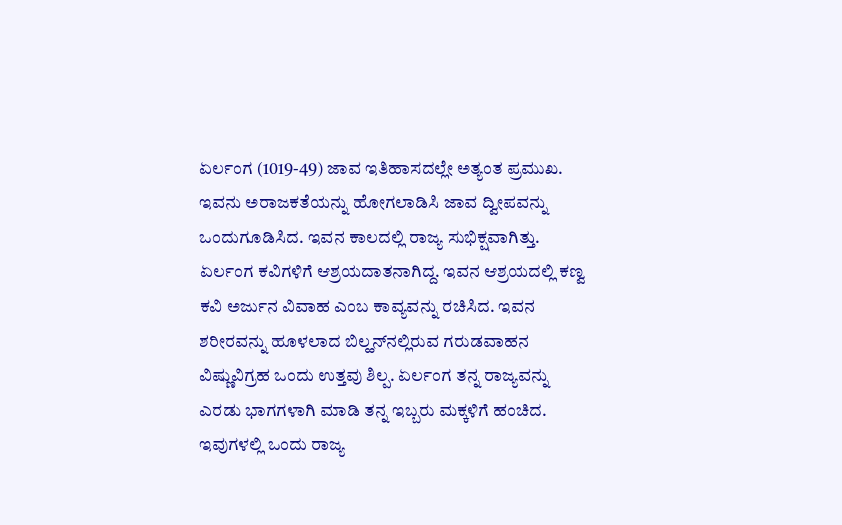ಏರ್ಲಂಗ (1019-49) ಜಾವ ಇತಿಹಾಸದಲ್ಲೇ ಅತ್ಯಂತ ಪ್ರಮುಖ. ಇವನು ಅರಾಜಕತೆಯನ್ನು ಹೋಗಲಾಡಿಸಿ ಜಾವ ದ್ವೀಪವನ್ನು ಒಂದುಗೂಡಿಸಿದ. ಇವನ ಕಾಲದಲ್ಲಿ ರಾಜ್ಯ ಸುಭಿಕ್ಷವಾಗಿತ್ತು. ಏರ್ಲಂಗ ಕವಿಗಳಿಗೆ ಆಶ್ರಯದಾತನಾಗಿದ್ದ. ಇವನ ಆಶ್ರಯದಲ್ಲಿ ಕಣ್ವ ಕವಿ ಅರ್ಜುನ ವಿವಾಹ ಎಂಬ ಕಾವ್ಯವನ್ನು ರಚಿಸಿದ. ಇವನ ಶರೀರವನ್ನು ಹೂಳಲಾದ ಬಿಲ್ಹನ್‍ನಲ್ಲಿರುವ ಗರುಡವಾಹನ ವಿಷ್ಣುವಿಗ್ರಹ ಒಂದು ಉತ್ತವು ಶಿಲ್ಪ. ಏರ್ಲಂಗ ತನ್ನ ರಾಜ್ಯವನ್ನು ಎರಡು ಭಾಗಗಳಾಗಿ ಮಾಡಿ ತನ್ನ ಇಬ್ಬರು ಮಕ್ಕಳಿಗೆ ಹಂಚಿದ. ಇವುಗಳಲ್ಲಿ ಒಂದು ರಾಜ್ಯ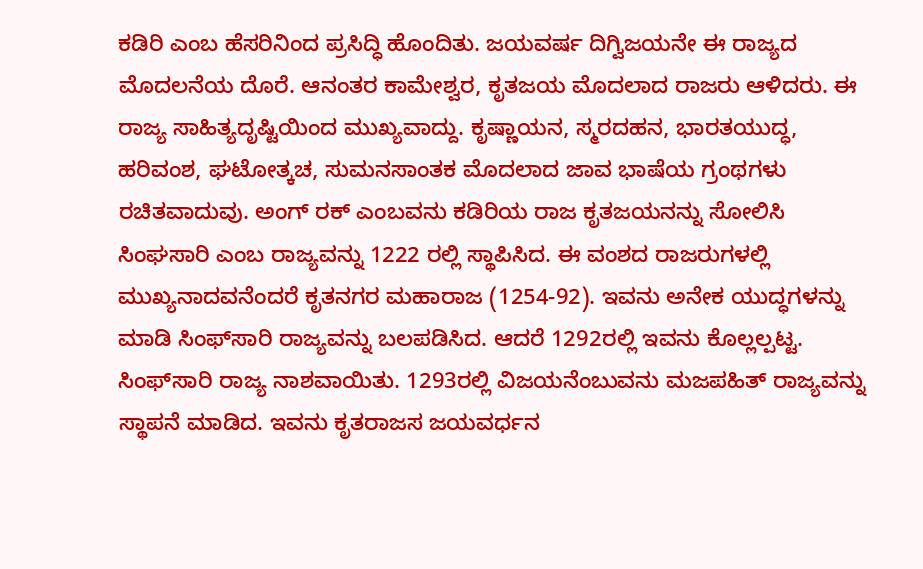ಕಡಿರಿ ಎಂಬ ಹೆಸರಿನಿಂದ ಪ್ರಸಿದ್ಧಿ ಹೊಂದಿತು. ಜಯವರ್ಷ ದಿಗ್ವಿಜಯನೇ ಈ ರಾಜ್ಯದ ಮೊದಲನೆಯ ದೊರೆ. ಆನಂತರ ಕಾಮೇಶ್ವರ, ಕೃತಜಯ ಮೊದಲಾದ ರಾಜರು ಆಳಿದರು. ಈ ರಾಜ್ಯ ಸಾಹಿತ್ಯದೃಷ್ಟಿಯಿಂದ ಮುಖ್ಯವಾದ್ದು. ಕೃಷ್ಣಾಯನ, ಸ್ಮರದಹನ, ಭಾರತಯುದ್ಧ, ಹರಿವಂಶ, ಘಟೋತ್ಕಚ, ಸುಮನಸಾಂತಕ ಮೊದಲಾದ ಜಾವ ಭಾಷೆಯ ಗ್ರಂಥಗಳು ರಚಿತವಾದುವು. ಅಂಗ್ ರಕ್ ಎಂಬವನು ಕಡಿರಿಯ ರಾಜ ಕೃತಜಯನನ್ನು ಸೋಲಿಸಿ ಸಿಂಘಸಾರಿ ಎಂಬ ರಾಜ್ಯವನ್ನು 1222 ರಲ್ಲಿ ಸ್ಥಾಪಿಸಿದ. ಈ ವಂಶದ ರಾಜರುಗಳಲ್ಲಿ ಮುಖ್ಯನಾದವನೆಂದರೆ ಕೃತನಗರ ಮಹಾರಾಜ (1254-92). ಇವನು ಅನೇಕ ಯುದ್ಧಗಳನ್ನು ಮಾಡಿ ಸಿಂಫ್‍ಸಾರಿ ರಾಜ್ಯವನ್ನು ಬಲಪಡಿಸಿದ. ಆದರೆ 1292ರಲ್ಲಿ ಇವನು ಕೊಲ್ಲಲ್ಪಟ್ಟ. ಸಿಂಫ್‍ಸಾರಿ ರಾಜ್ಯ ನಾಶವಾಯಿತು. 1293ರಲ್ಲಿ ವಿಜಯನೆಂಬುವನು ಮಜಪಹಿತ್ ರಾಜ್ಯವನ್ನು ಸ್ಥಾಪನೆ ಮಾಡಿದ. ಇವನು ಕೃತರಾಜಸ ಜಯವರ್ಧನ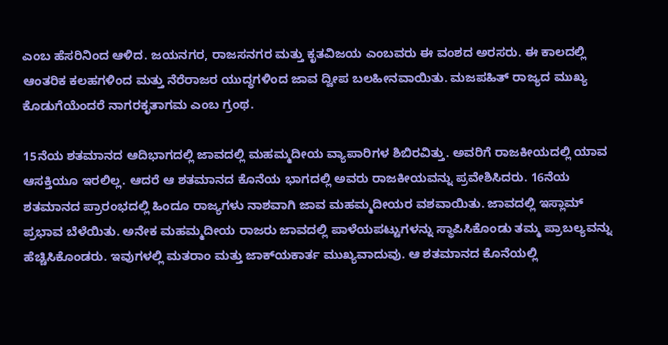ಎಂಬ ಹೆಸರಿನಿಂದ ಆಳಿದ. ಜಯನಗರ, ರಾಜಸನಗರ ಮತ್ತು ಕೃತವಿಜಯ ಎಂಬವರು ಈ ವಂಶದ ಅರಸರು. ಈ ಕಾಲದಲ್ಲಿ ಆಂತರಿಕ ಕಲಹಗಳಿಂದ ಮತ್ತು ನೆರೆರಾಜರ ಯುದ್ಧಗಳಿಂದ ಜಾವ ದ್ವೀಪ ಬಲಹೀನವಾಯಿತು. ಮಜಪಹಿತ್ ರಾಜ್ಯದ ಮುಖ್ಯ ಕೊಡುಗೆಯೆಂದರೆ ನಾಗರಕೃತಾಗಮ ಎಂಬ ಗ್ರಂಥ.

15ನೆಯ ಶತಮಾನದ ಆದಿಭಾಗದಲ್ಲಿ ಜಾವದಲ್ಲಿ ಮಹಮ್ಮದೀಯ ವ್ಯಾಪಾರಿಗಳ ಶಿಬಿರವಿತ್ತು. ಅವರಿಗೆ ರಾಜಕೀಯದಲ್ಲಿ ಯಾವ ಆಸಕ್ತಿಯೂ ಇರಲಿಲ್ಲ. ಆದರೆ ಆ ಶತಮಾನದ ಕೊನೆಯ ಭಾಗದಲ್ಲಿ ಅವರು ರಾಜಕೀಯವನ್ನು ಪ್ರವೇಶಿಸಿದರು. 16ನೆಯ ಶತಮಾನದ ಪ್ರಾರಂಭದಲ್ಲಿ ಹಿಂದೂ ರಾಜ್ಯಗಳು ನಾಶವಾಗಿ ಜಾವ ಮಹಮ್ಮದೀಯರ ವಶವಾಯಿತು. ಜಾವದಲ್ಲಿ ಇಸ್ಲಾಮ್ ಪ್ರಭಾವ ಬೆಳೆಯಿತು. ಅನೇಕ ಮಹಮ್ಮದೀಯ ರಾಜರು ಜಾವದಲ್ಲಿ ಪಾಳೆಯಪಟ್ಟುಗಳನ್ನು ಸ್ಥಾಪಿಸಿಕೊಂಡು ತಮ್ಮ ಪ್ರಾಬಲ್ಯವನ್ನು ಹೆಚ್ಚಿಸಿಕೊಂಡರು. ಇವುಗಳಲ್ಲಿ ಮತರಾಂ ಮತ್ತು ಜಾಕ್‍ಯಕಾರ್ತ ಮುಖ್ಯವಾದುವು. ಆ ಶತಮಾನದ ಕೊನೆಯಲ್ಲಿ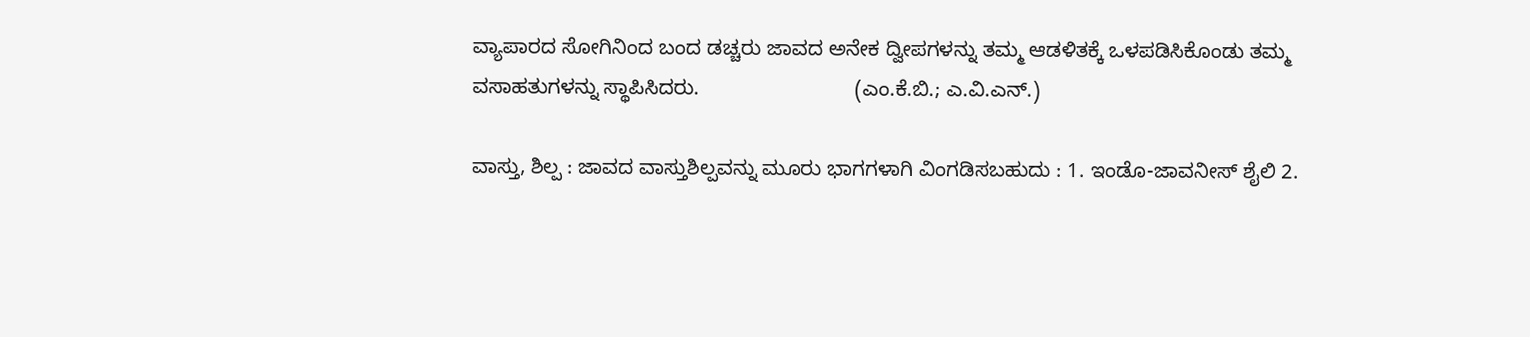ವ್ಯಾಪಾರದ ಸೋಗಿನಿಂದ ಬಂದ ಡಚ್ಚರು ಜಾವದ ಅನೇಕ ದ್ವೀಪಗಳನ್ನು ತಮ್ಮ ಆಡಳಿತಕ್ಕೆ ಒಳಪಡಿಸಿಕೊಂಡು ತಮ್ಮ ವಸಾಹತುಗಳನ್ನು ಸ್ಥಾಪಿಸಿದರು.                           (ಎಂ.ಕೆ.ಬಿ.; ಎ.ವಿ.ಎನ್.)

ವಾಸ್ತು, ಶಿಲ್ಪ : ಜಾವದ ವಾಸ್ತುಶಿಲ್ಪವನ್ನು ಮೂರು ಭಾಗಗಳಾಗಿ ವಿಂಗಡಿಸಬಹುದು : 1. ಇಂಡೊ-ಜಾವನೀಸ್ ಶೈಲಿ 2.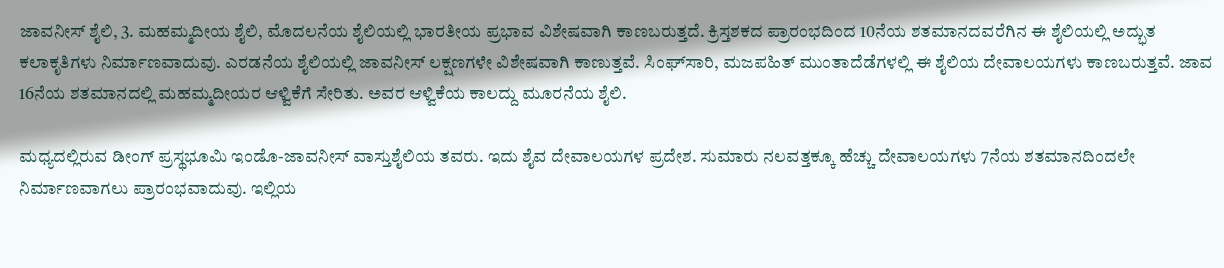ಜಾವನೀಸ್ ಶೈಲಿ, 3. ಮಹಮ್ಮದೀಯ ಶೈಲಿ, ಮೊದಲನೆಯ ಶೈಲಿಯಲ್ಲಿ ಭಾರತೀಯ ಪ್ರಭಾವ ವಿಶೇಷವಾಗಿ ಕಾಣಬರುತ್ತದೆ. ಕ್ರಿಸ್ತಶಕದ ಪ್ರಾರಂಭದಿಂದ 10ನೆಯ ಶತಮಾನದವರೆಗಿನ ಈ ಶೈಲಿಯಲ್ಲಿ ಅದ್ಭುತ ಕಲಾಕೃತಿಗಳು ನಿರ್ಮಾಣವಾದುವು. ಎರಡನೆಯ ಶೈಲಿಯಲ್ಲಿ ಜಾವನೀಸ್ ಲಕ್ಷಣಗಳೇ ವಿಶೇಷವಾಗಿ ಕಾಣುತ್ತವೆ. ಸಿಂಘ್‍ಸಾರಿ, ಮಜಪಹಿತ್ ಮುಂತಾದೆಡೆಗಳಲ್ಲಿ ಈ ಶೈಲಿಯ ದೇವಾಲಯಗಳು ಕಾಣಬರುತ್ತವೆ. ಜಾವ 16ನೆಯ ಶತಮಾನದಲ್ಲಿ ಮಹಮ್ಮದೀಯರ ಆಳ್ವಿಕೆಗೆ ಸೇರಿತು. ಅವರ ಆಳ್ವಿಕೆಯ ಕಾಲದ್ದು ಮೂರನೆಯ ಶೈಲಿ.

ಮಧ್ಯದಲ್ಲಿರುವ ಡೀಂಗ್ ಪ್ರಸ್ಥಭೂಮಿ ಇಂಡೊ-ಜಾವನೀಸ್ ವಾಸ್ತುಶೈಲಿಯ ತವರು. ಇದು ಶೈವ ದೇವಾಲಯಗಳ ಪ್ರದೇಶ. ಸುಮಾರು ನಲವತ್ತಕ್ಕೂ ಹೆಚ್ಚು ದೇವಾಲಯಗಳು 7ನೆಯ ಶತಮಾನದಿಂದಲೇ ನಿರ್ಮಾಣವಾಗಲು ಪ್ರಾರಂಭವಾದುವು. ಇಲ್ಲಿಯ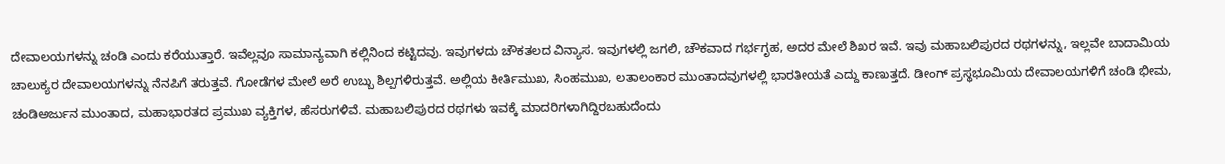ದೇವಾಲಯಗಳನ್ನು ಚಂಡಿ ಎಂದು ಕರೆಯುತ್ತಾರೆ. ಇವೆಲ್ಲವೂ ಸಾಮಾನ್ಯವಾಗಿ ಕಲ್ಲಿನಿಂದ ಕಟ್ಟಿದವು. ಇವುಗಳದು ಚೌಕತಲದ ವಿನ್ಯಾಸ. ಇವುಗಳಲ್ಲಿ ಜಗಲಿ, ಚೌಕವಾದ ಗರ್ಭಗೃಹ, ಅದರ ಮೇಲೆ ಶಿಖರ ಇವೆ. ಇವು ಮಹಾಬಲಿಪುರದ ರಥಗಳನ್ನು, ಇಲ್ಲವೇ ಬಾದಾಮಿಯ ಚಾಲುಕ್ಯರ ದೇವಾಲಯಗಳನ್ನು ನೆನಪಿಗೆ ತರುತ್ತವೆ. ಗೋಡೆಗಳ ಮೇಲೆ ಅರೆ ಉಬ್ಬು ಶಿಲ್ಪಗಳಿರುತ್ತವೆ. ಅಲ್ಲಿಯ ಕೀರ್ತಿಮುಖ, ಸಿಂಹಮುಖ, ಲತಾಲಂಕಾರ ಮುಂತಾದವುಗಳಲ್ಲಿ ಭಾರತೀಯತೆ ಎದ್ದು ಕಾಣುತ್ತದೆ. ಡೀಂಗ್ ಪ್ರಸ್ಥಭೂಮಿಯ ದೇವಾಲಯಗಳಿಗೆ ಚಂಡಿ ಭೀಮ, ಚಂಡಿಅರ್ಜುನ ಮುಂತಾದ, ಮಹಾಭಾರತದ ಪ್ರಮುಖ ವ್ಯಕ್ತಿಗಳ, ಹೆಸರುಗಳಿವೆ. ಮಹಾಬಲಿಪುರದ ರಥಗಳು ಇವಕ್ಕೆ ಮಾದರಿಗಳಾಗಿದ್ದಿರಬಹುದೆಂದು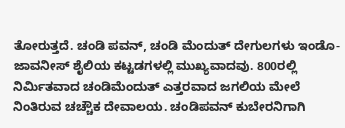ತೋರುತ್ತದೆ. ಚಂಡಿ ಪವನ್, ಚಂಡಿ ಮೆಂದುತ್ ದೇಗುಲಗಳು ಇಂಡೊ-ಜಾವನೀಸ್ ಶೈಲಿಯ ಕಟ್ಟಡಗಳಲ್ಲಿ ಮುಖ್ಯವಾದವು. 800ರಲ್ಲಿ ನಿರ್ಮಿತವಾದ ಚಂಡಿಮೆಂದುತ್ ಎತ್ತರವಾದ ಜಗಲಿಯ ಮೇಲೆ ನಿಂತಿರುವ ಚಚ್ಚೌಕ ದೇವಾಲಯ. ಚಂಡಿಪವನ್ ಕುಬೇರನಿಗಾಗಿ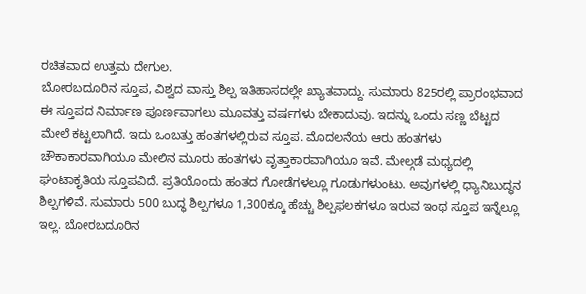ರಚಿತವಾದ ಉತ್ತಮ ದೇಗುಲ.
ಬೋರಬದೂರಿನ ಸ್ತೂಪ, ವಿಶ್ವದ ವಾಸ್ತು ಶಿಲ್ಪ ಇತಿಹಾಸದಲ್ಲೇ ಖ್ಯಾತವಾದ್ದು. ಸುಮಾರು 825ರಲ್ಲಿ ಪ್ರಾರಂಭವಾದ ಈ ಸ್ತೂಪದ ನಿರ್ಮಾಣ ಪೂರ್ಣವಾಗಲು ಮೂವತ್ತು ವರ್ಷಗಳು ಬೇಕಾದುವು. ಇದನ್ನು ಒಂದು ಸಣ್ಣ ಬೆಟ್ಟದ ಮೇಲೆ ಕಟ್ಟಲಾಗಿದೆ. ಇದು ಒಂಬತ್ತು ಹಂತಗಳಲ್ಲಿರುವ ಸ್ತೂಪ. ಮೊದಲನೆಯ ಆರು ಹಂತಗಳು ಚೌಕಾಕಾರವಾಗಿಯೂ ಮೇಲಿನ ಮೂರು ಹಂತಗಳು ವೃತ್ತಾಕಾರವಾಗಿಯೂ ಇವೆ. ಮೇಲ್ಗಡೆ ಮಧ್ಯದಲ್ಲಿ ಘಂಟಾಕೃತಿಯ ಸ್ತೂಪವಿದೆ. ಪ್ರತಿಯೊಂದು ಹಂತದ ಗೋಡೆಗಳಲ್ಲೂ ಗೂಡುಗಳುಂಟು. ಅವುಗಳಲ್ಲಿ ಧ್ಯಾನಿಬುದ್ಧನ ಶಿಲ್ಪಗಳಿವೆ. ಸುಮಾರು 500 ಬುದ್ಧ ಶಿಲ್ಪಗಳೂ 1,300ಕ್ಕೂ ಹೆಚ್ಚು ಶಿಲ್ಪಫಲಕಗಳೂ ಇರುವ ಇಂಥ ಸ್ತೂಪ ಇನ್ನೆಲ್ಲೂ ಇಲ್ಲ. ಬೋರಬದೂರಿನ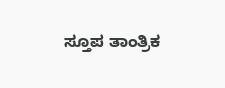ಸ್ತೂಪ ತಾಂತ್ರಿಕ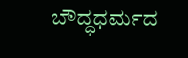ಬೌದ್ಧಧರ್ಮದ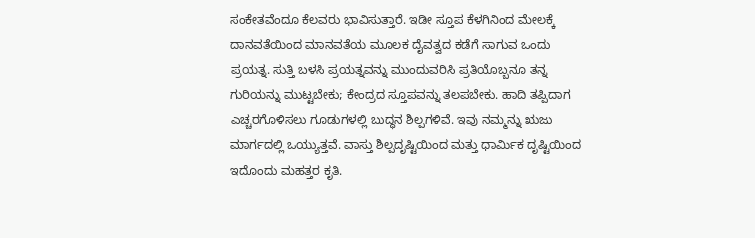ಸಂಕೇತವೆಂದೂ ಕೆಲವರು ಭಾವಿಸುತ್ತಾರೆ. ಇಡೀ ಸ್ತೂಪ ಕೆಳಗಿನಿಂದ ಮೇಲಕ್ಕೆ ದಾನವತೆಯಿಂದ ಮಾನವತೆಯ ಮೂಲಕ ದೈವತ್ವದ ಕಡೆಗೆ ಸಾಗುವ ಒಂದು ಪ್ರಯತ್ನ. ಸುತ್ತಿ ಬಳಸಿ ಪ್ರಯತ್ನವನ್ನು ಮುಂದುವರಿಸಿ ಪ್ರತಿಯೊಬ್ಬನೂ ತನ್ನ ಗುರಿಯನ್ನು ಮುಟ್ಟಬೇಕು; ಕೇಂದ್ರದ ಸ್ತೂಪವನ್ನು ತಲಪಬೇಕು. ಹಾದಿ ತಪ್ಪಿದಾಗ ಎಚ್ಚರಗೊಳಿಸಲು ಗೂಡುಗಳಲ್ಲಿ ಬುದ್ಧನ ಶಿಲ್ಪಗಳಿವೆ. ಇವು ನಮ್ಮನ್ನು ಋಜು ಮಾರ್ಗದಲ್ಲಿ ಒಯ್ಯುತ್ತವೆ. ವಾಸ್ತು ಶಿಲ್ಪದೃಷ್ಟಿಯಿಂದ ಮತ್ತು ಧಾರ್ಮಿಕ ದೃಷ್ಟಿಯಿಂದ ಇದೊಂದು ಮಹತ್ತರ ಕೃತಿ.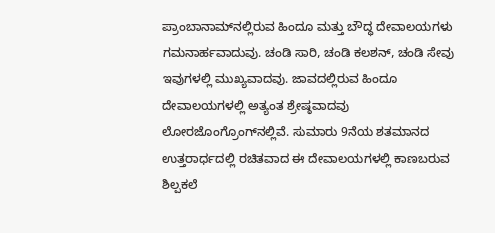ಪ್ರಾಂಬಾನಾಮ್‍ನಲ್ಲಿರುವ ಹಿಂದೂ ಮತ್ತು ಬೌದ್ಧ ದೇವಾಲಯಗಳು ಗಮನಾರ್ಹವಾದುವು. ಚಂಡಿ ಸಾರಿ, ಚಂಡಿ ಕಲಶನ್, ಚಂಡಿ ಸೇವು ಇವುಗಳಲ್ಲಿ ಮುಖ್ಯವಾದವು. ಜಾವದಲ್ಲಿರುವ ಹಿಂದೂ ದೇವಾಲಯಗಳಲ್ಲಿ ಅತ್ಯಂತ ಶ್ರೇಷ್ಠವಾದವು ಲೋರಜೊಂಗ್ರೊಂಗ್‍ನಲ್ಲಿವೆ. ಸುಮಾರು 9ನೆಯ ಶತಮಾನದ ಉತ್ತರಾರ್ಧದಲ್ಲಿ ರಚಿತವಾದ ಈ ದೇವಾಲಯಗಳಲ್ಲಿ ಕಾಣಬರುವ ಶಿಲ್ಪಕಲೆ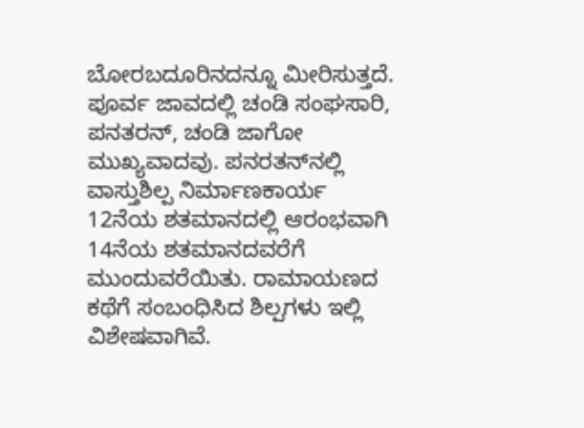ಬೋರಬದೂರಿನದನ್ನೂ ಮೀರಿಸುತ್ತದೆ. ಪೂರ್ವ ಜಾವದಲ್ಲಿ ಚಂಡಿ ಸಂಘಸಾರಿ, ಪನತರನ್, ಚಂಡಿ ಜಾಗೋ ಮುಖ್ಯವಾದವು. ಪನರತನ್‍ನಲ್ಲಿ ವಾಸ್ತುಶಿಲ್ಪ ನಿರ್ಮಾಣಕಾರ್ಯ 12ನೆಯ ಶತಮಾನದಲ್ಲಿ ಆರಂಭವಾಗಿ 14ನೆಯ ಶತಮಾನದವರೆಗೆ ಮುಂದುವರೆಯಿತು. ರಾಮಾಯಣದ ಕಥೆಗೆ ಸಂಬಂಧಿಸಿದ ಶಿಲ್ಪಗಳು ಇಲ್ಲಿ ವಿಶೇಷವಾಗಿವೆ.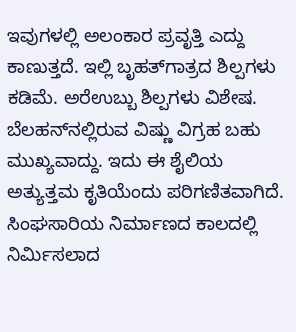ಇವುಗಳಲ್ಲಿ ಅಲಂಕಾರ ಪ್ರವೃತ್ತಿ ಎದ್ದು ಕಾಣುತ್ತದೆ. ಇಲ್ಲಿ ಬೃಹತ್‍ಗಾತ್ರದ ಶಿಲ್ಪಗಳು ಕಡಿಮೆ. ಅರೆಉಬ್ಬು ಶಿಲ್ಪಗಳು ವಿಶೇಷ. ಬೆಲಹನ್‍ನಲ್ಲಿರುವ ವಿಷ್ಣು ವಿಗ್ರಹ ಬಹು ಮುಖ್ಯವಾದ್ದು. ಇದು ಈ ಶೈಲಿಯ ಅತ್ಯುತ್ತಮ ಕೃತಿಯೆಂದು ಪರಿಗಣಿತವಾಗಿದೆ. ಸಿಂಘಸಾರಿಯ ನಿರ್ಮಾಣದ ಕಾಲದಲ್ಲಿ ನಿರ್ಮಿಸಲಾದ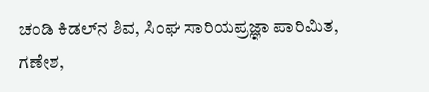ಚಂಡಿ ಕಿಡಲ್‍ನ ಶಿವ, ಸಿಂಘ ಸಾರಿಯಪ್ರಜ್ಞಾ ಪಾರಿಮಿತ, ಗಣೇಶ,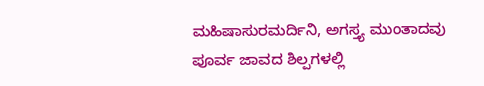ಮಹಿಷಾಸುರಮರ್ದಿನಿ, ಅಗಸ್ತ್ಯ ಮುಂತಾದವು ಪೂರ್ವ ಜಾವದ ಶಿಲ್ಪಗಳಲ್ಲಿ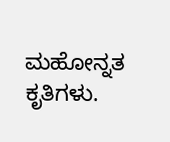ಮಹೋನ್ನತ ಕೃತಿಗಳು.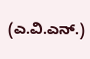(ಎ.ವಿ.ಎನ್.)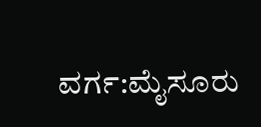ವರ್ಗ:ಮೈಸೂರು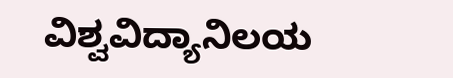ವಿಶ್ವವಿದ್ಯಾನಿಲಯ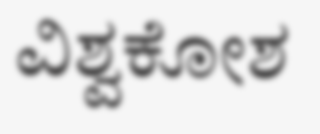ವಿಶ್ವಕೋಶ